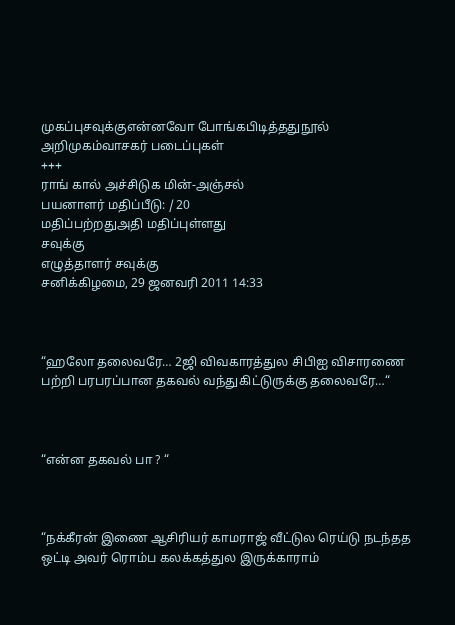முகப்புசவுக்குஎன்னவோ போங்கபிடித்ததுநூல் அறிமுகம்வாசகர் படைப்புகள்
+++
ராங் கால் அச்சிடுக மின்-அஞ்சல்
பயனாளர் மதிப்பீடு: / 20
மதிப்பற்றதுஅதி மதிப்புள்ளது
சவுக்கு
எழுத்தாளர் சவுக்கு
சனிக்கிழமை, 29 ஜனவரி 2011 14:33



“ஹலோ தலைவரே… 2ஜி விவகாரத்துல சிபிஐ விசாரணை பற்றி பரபரப்பான தகவல் வந்துகிட்டுருக்கு தலைவரே…“



“என்ன தகவல் பா ? “



“நக்கீரன் இணை ஆசிரியர் காமராஜ் வீட்டுல ரெய்டு நடந்தத ஒட்டி அவர் ரொம்ப கலக்கத்துல இருக்காராம்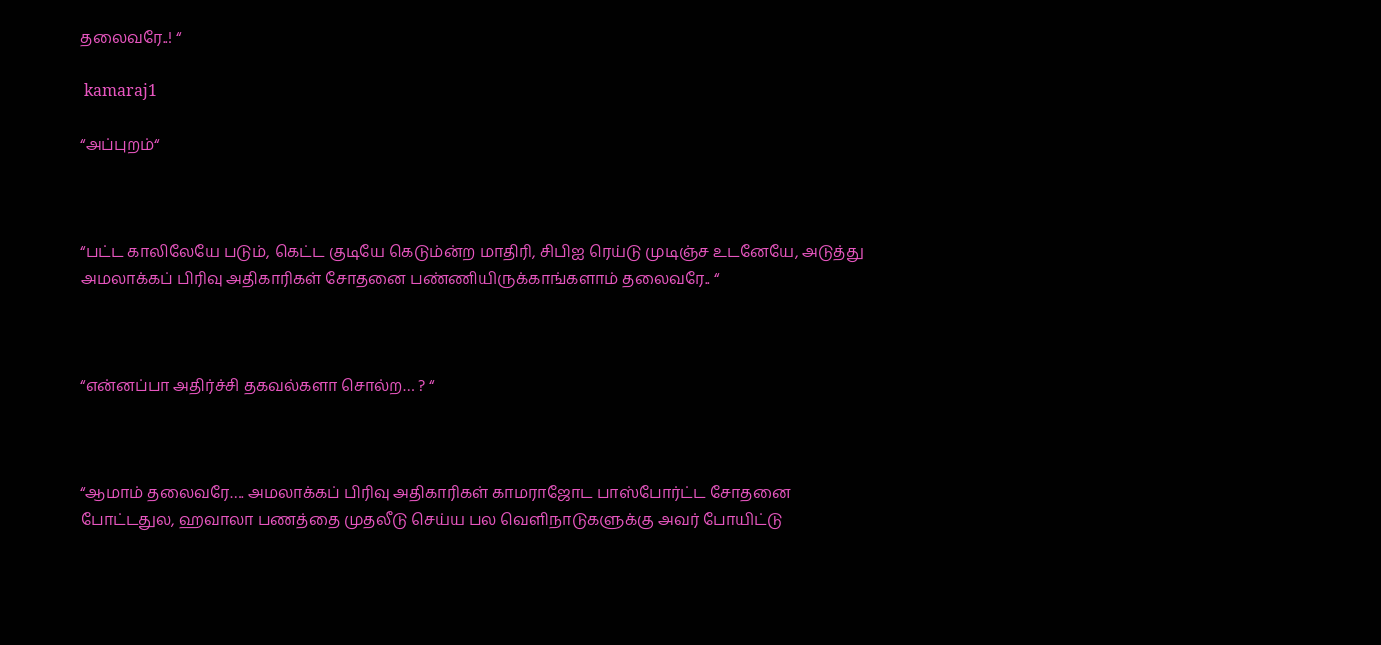தலைவரே..! “

 kamaraj1

“அப்புறம்“



“பட்ட காலிலேயே படும், கெட்ட குடியே கெடும்ன்ற மாதிரி, சிபிஐ ரெய்டு முடிஞ்ச உடனேயே, அடுத்து அமலாக்கப் பிரிவு அதிகாரிகள் சோதனை பண்ணியிருக்காங்களாம் தலைவரே.. “



“என்னப்பா அதிர்ச்சி தகவல்களா சொல்ற… ? “



“ஆமாம் தலைவரே…. அமலாக்கப் பிரிவு அதிகாரிகள் காமராஜோட பாஸ்போர்ட்ட சோதனை போட்டதுல, ஹவாலா பணத்தை முதலீடு செய்ய பல வெளிநாடுகளுக்கு அவர் போயிட்டு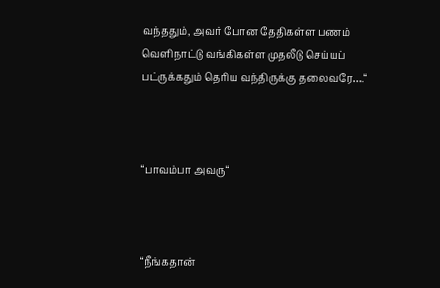வந்ததும், அவர் போன தேதிகள்ள பணம் வெளிநாட்டு வங்கிகள்ள முதலீடு செய்யப் பட்ருக்கதும் தெரிய வந்திருக்கு தலைவரே….“



“பாவம்பா அவரு“



“நீங்கதான்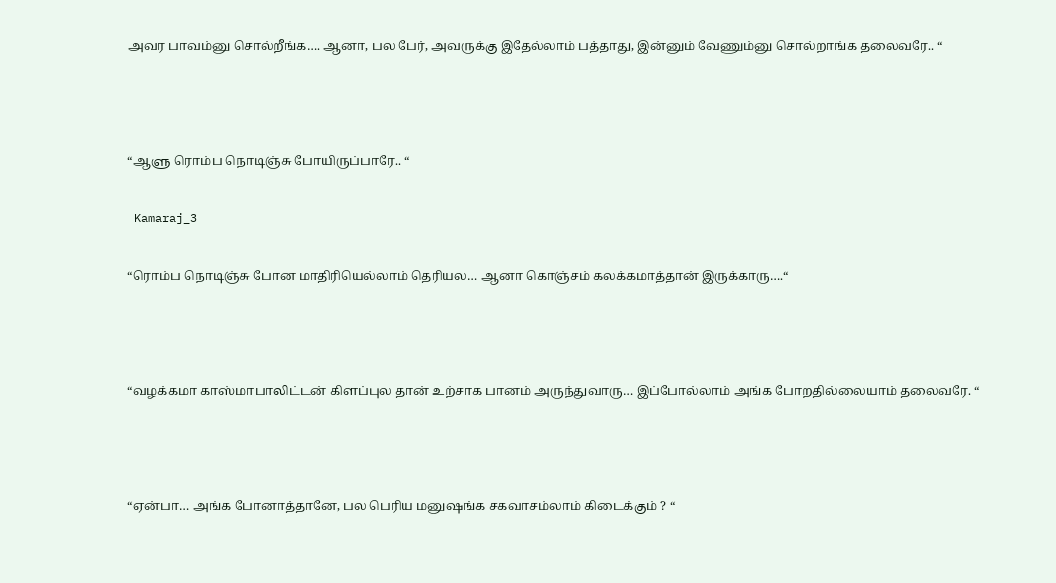அவர பாவம்னு சொல்றீங்க…. ஆனா, பல பேர், அவருக்கு இதேல்லாம் பத்தாது, இன்னும் வேணும்னு சொல்றாங்க தலைவரே.. “



“ஆளு ரொம்ப நொடிஞ்சு போயிருப்பாரே.. “

 Kamaraj_3

“ரொம்ப நொடிஞ்சு போன மாதிரியெல்லாம் தெரியல… ஆனா கொஞ்சம் கலக்கமாத்தான் இருக்காரு….“



“வழக்கமா காஸ்மாபாலிட்டன் கிளப்புல தான் உற்சாக பானம் அருந்துவாரு… இப்போல்லாம் அங்க போறதில்லையாம் தலைவரே. “



“ஏன்பா… அங்க போனாத்தானே, பல பெரிய மனுஷங்க சகவாசம்லாம் கிடைக்கும் ? “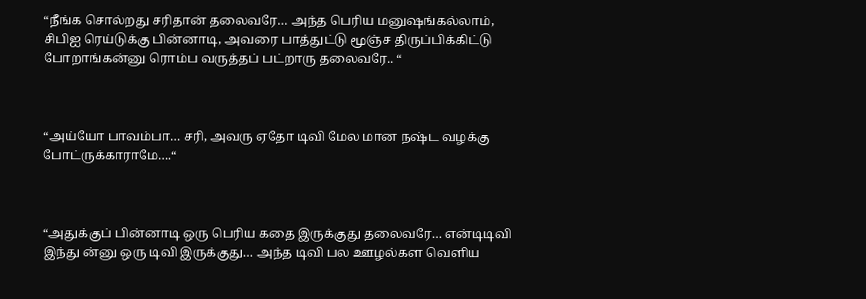“நீங்க சொல்றது சரிதான் தலைவரே… அந்த பெரிய மனுஷங்கல்லாம், சிபிஐ ரெய்டுக்கு பின்னாடி, அவரை பாத்துட்டு மூஞ்ச திருப்பிக்கிட்டு போறாங்கன்னு ரொம்ப வருத்தப் பட்றாரு தலைவரே.. “



“அய்யோ பாவம்பா… சரி, அவரு ஏதோ டிவி மேல மான நஷ்ட வழக்கு போட்ருக்காராமே….“



“அதுக்குப் பின்னாடி ஒரு பெரிய கதை இருக்குது தலைவரே… என்டிடிவி இந்து ன்னு ஒரு டிவி இருக்குது… அந்த டிவி பல ஊழல்கள வெளிய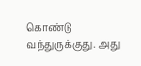கொண்டு வந்துருக்குது. அது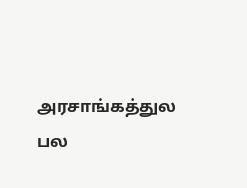அரசாங்கத்துல பல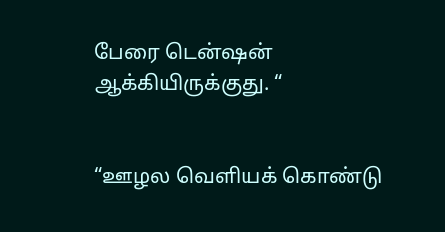பேரை டென்ஷன் ஆக்கியிருக்குது. “


“ஊழல வெளியக் கொண்டு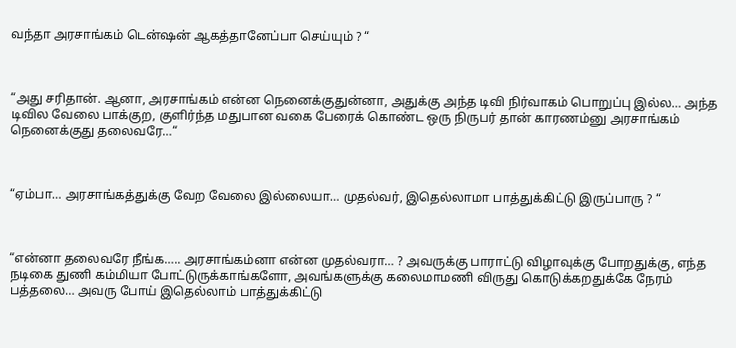வந்தா அரசாங்கம் டென்ஷன் ஆகத்தானேப்பா செய்யும் ? “



“அது சரிதான். ஆனா, அரசாங்கம் என்ன நெனைக்குதுன்னா, அதுக்கு அந்த டிவி நிர்வாகம் பொறுப்பு இல்ல… அந்த டிவில வேலை பாக்குற, குளிர்ந்த மதுபான வகை பேரைக் கொண்ட ஒரு நிருபர் தான் காரணம்னு அரசாங்கம் நெனைக்குது தலைவரே…“



“ஏம்பா… அரசாங்கத்துக்கு வேற வேலை இல்லையா… முதல்வர், இதெல்லாமா பாத்துக்கிட்டு இருப்பாரு ? “



“என்னா தலைவரே நீங்க….. அரசாங்கம்னா என்ன முதல்வரா… ? அவருக்கு பாராட்டு விழாவுக்கு போறதுக்கு, எந்த நடிகை துணி கம்மியா போட்டுருக்காங்களோ, அவங்களுக்கு கலைமாமணி விருது கொடுக்கறதுக்கே நேரம் பத்தலை… அவரு போய் இதெல்லாம் பாத்துக்கிட்டு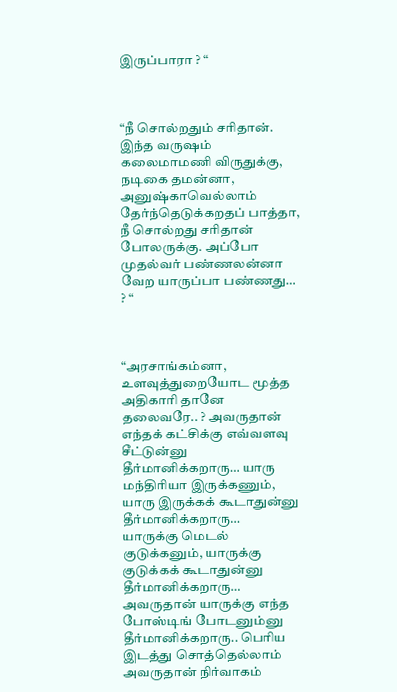இருப்பாரா ? “



“நீ சொல்றதும் சரிதான். இந்த வருஷம் கலைமாமணி விருதுக்கு, நடிகை தமன்னா, அனுஷ்காவெல்லாம் தேர்ந்தெடுக்கறதப் பாத்தா, நீ சொல்றது சரிதான் போலருக்கு. அப்போ முதல்வர் பண்ணலன்னா வேற யாருப்பா பண்ணது… ? “



“அரசாங்கம்னா, உளவுத்துறையோட மூத்த அதிகாரி தானே தலைவரே.. ? அவருதான் எந்தக் கட்சிக்கு எவ்வளவு சீட்டுன்னு தீர்மானிக்கறாரு… யாரு மந்திரியா இருக்கணும், யாரு இருக்கக் கூடாதுன்னு தீர்மானிக்கறாரு…   யாருக்கு மெடல் குடுக்கனும், யாருக்கு குடுக்கக் கூடாதுன்னு தீர்மானிக்கறாரு… அவருதான் யாருக்கு எந்த போஸ்டிங் போடனும்னு தீர்மானிக்கறாரு.. பெரிய இடத்து சொத்தெல்லாம் அவருதான் நிர்வாகம்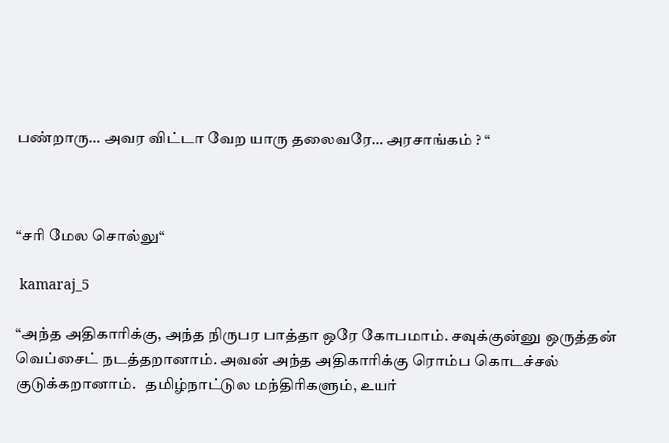பண்றாரு… அவர விட்டா வேற யாரு தலைவரே… அரசாங்கம் ? “



“சரி மேல சொல்லு“

 kamaraj_5

“அந்த அதிகாரிக்கு, அந்த நிருபர பாத்தா ஒரே கோபமாம். சவுக்குன்னு ஒருத்தன் வெப்சைட் நடத்தறானாம். அவன் அந்த அதிகாரிக்கு ரொம்ப கொடச்சல் குடுக்கறானாம்.   தமிழ்நாட்டுல மந்திரிகளும், உயர்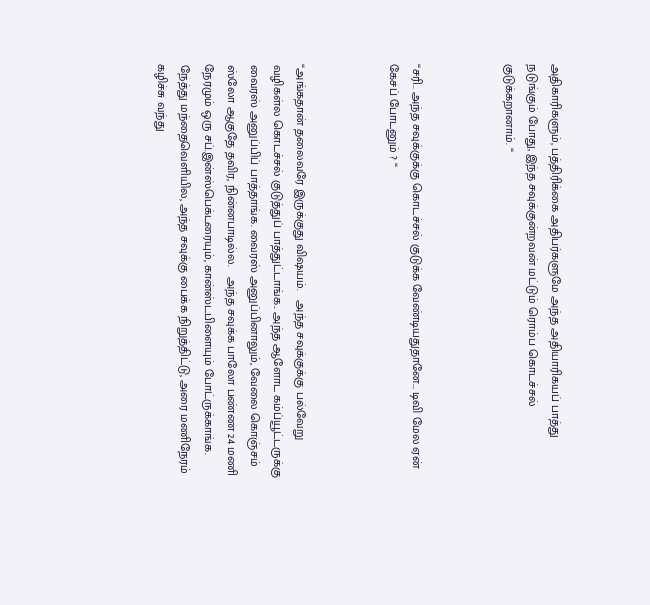அதிகாரிகளும், பத்திரிக்கை அதிபர்களுமே அந்த அதியாரிகயப் பாத்து நடுங்கும் போது, இந்த சவுக்குன்றவன் மட்டும் ரொம்ப கொடச்சல் குடுக்கறானாம். “



“சரி.. அந்த சவுக்குக்கு கொடச்சல் குடுக்க வேண்டியதுதானே… டிவி மேல ஏன் கேசப் போடனும் ? “



“அங்கதான் தலைவரே இருக்குது விஷயம்.   அந்த சவுக்குக்கு பல்வேறு வழிகள்ல கொடச்சல் குடுத்துப் பாத்துட்டாங்க.. அந்த ஆளோட கம்ப்யூட்டருக்கு வைரஸ் அனுப்பிப் பாத்தாங்க. வைரஸ் அனுப்பினாலும், வேலை கொஞ்சம் ஸ்லோ ஆகுதே தவிர, நின்னபாடில்ல.   அந்த சவுக்க பாலோ பண்ண 24 மணி நேரமும் ஒரு சப்.இன்ஸ்பெக்டரையும், கான்ஸ்டபிளையும் போட்ருக்காங்க. நேத்து மந்தைவெளியில, அந்த சவுக்கு பைக்க நிறுத்திட்டு, அரை மணிநேரம் கழிச்சு வந்து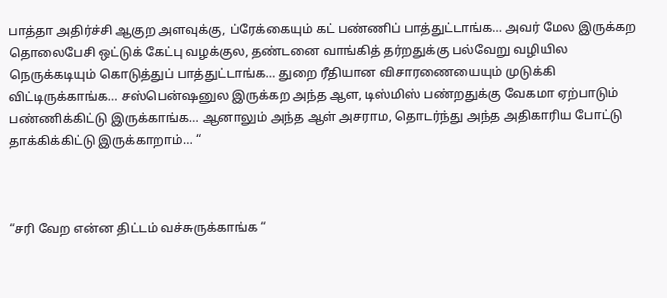பாத்தா அதிர்ச்சி ஆகுற அளவுக்கு, ப்ரேக்கையும் கட் பண்ணிப் பாத்துட்டாங்க… அவர் மேல இருக்கற தொலைபேசி ஒட்டுக் கேட்பு வழக்குல, தண்டனை வாங்கித் தர்றதுக்கு பல்வேறு வழியில நெருக்கடியும் கொடுத்துப் பாத்துட்டாங்க… துறை ரீதியான விசாரணையையும் முடுக்கி விட்டிருக்காங்க… சஸ்பென்ஷனுல இருக்கற அந்த ஆள, டிஸ்மிஸ் பண்றதுக்கு வேகமா ஏற்பாடும் பண்ணிக்கிட்டு இருக்காங்க… ஆனாலும் அந்த ஆள் அசராம, தொடர்ந்து அந்த அதிகாரிய போட்டு தாக்கிக்கிட்டு இருக்காறாம்… “



“சரி வேற என்ன திட்டம் வச்சுருக்காங்க “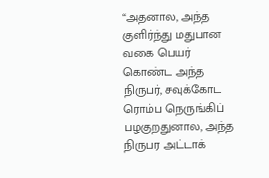“அதனால, அந்த குளிர்ந்து மதுபான வகை பெயர் கொண்ட அந்த நிருபர், சவுக்கோட ரொம்ப நெருங்கிப் பழகுறதுனால, அந்த நிருபர அட்டாக்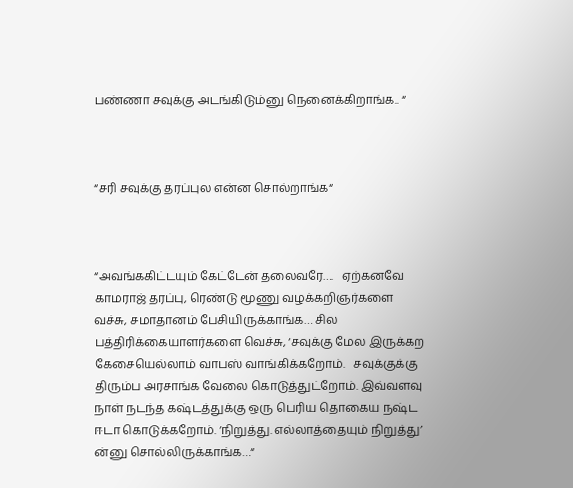பண்ணா சவுக்கு அடங்கிடும்னு நெனைக்கிறாங்க.. “



“சரி சவுக்கு தரப்புல என்ன சொல்றாங்க“



“அவங்ககிட்டயும் கேட்டேன் தலைவரே….   ஏற்கனவே காமராஜ் தரப்பு, ரெண்டு மூணு வழக்கறிஞர்களை வச்சு, சமாதானம் பேசியிருக்காங்க… சில பத்திரிக்கையாளர்களை வெச்சு, ‘சவுக்கு மேல இருக்கற கேசையெல்லாம் வாபஸ் வாங்கிக்கறோம்.   சவுக்குக்கு திரும்ப அரசாங்க வேலை கொடுத்துட்றோம். இவ்வளவு நாள் நடந்த கஷ்டத்துக்கு ஒரு பெரிய தொகைய நஷ்ட ஈடா கொடுக்கறோம். ‘நிறுத்து. எல்லாத்தையும் நிறுத்து’ ன்னு சொல்லிருக்காங்க…“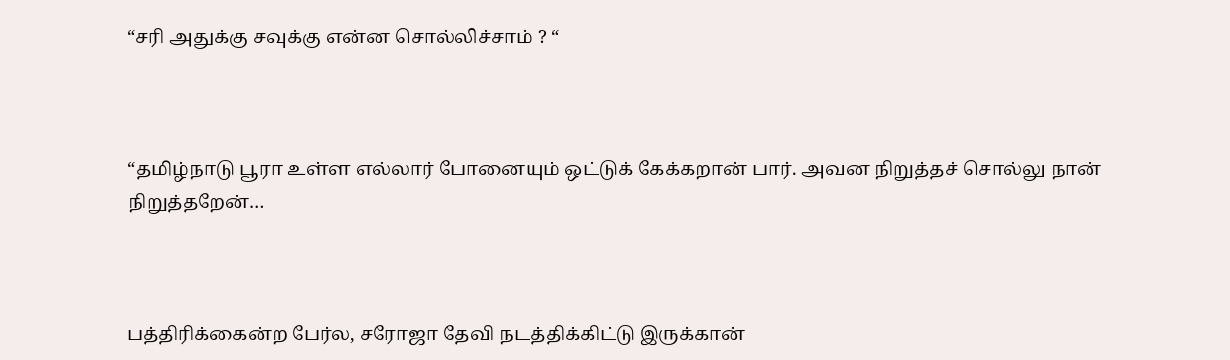“சரி அதுக்கு சவுக்கு என்ன சொல்லிச்சாம் ? “



“தமிழ்நாடு பூரா உள்ள எல்லார் போனையும் ஒட்டுக் கேக்கறான் பார். அவன நிறுத்தச் சொல்லு நான் நிறுத்தறேன்…



பத்திரிக்கைன்ற பேர்ல, சரோஜா தேவி நடத்திக்கிட்டு இருக்கான்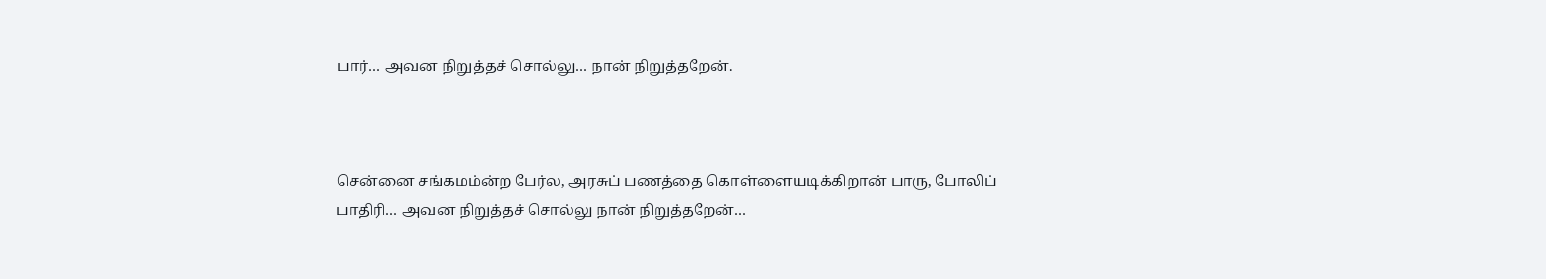பார்… அவன நிறுத்தச் சொல்லு… நான் நிறுத்தறேன்.



சென்னை சங்கமம்ன்ற பேர்ல, அரசுப் பணத்தை கொள்ளையடிக்கிறான் பாரு, போலிப் பாதிரி… அவன நிறுத்தச் சொல்லு நான் நிறுத்தறேன்…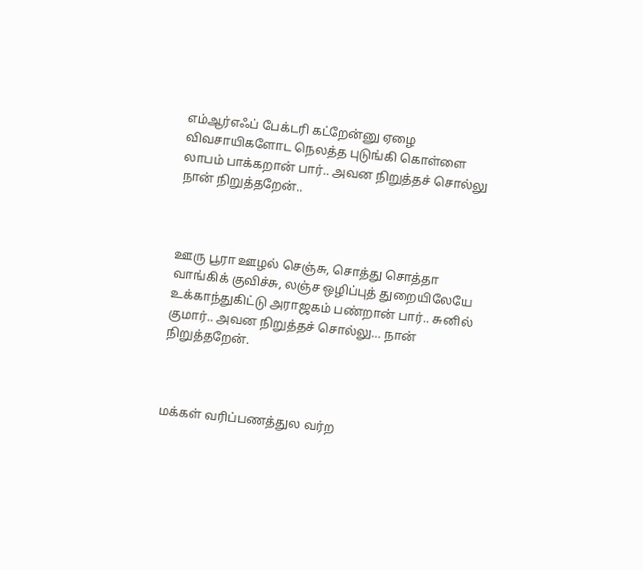எம்ஆர்எஃப் பேக்டரி கட்றேன்னு ஏழை விவசாயிகளோட நெலத்த புடுங்கி கொள்ளை லாபம் பாக்கறான் பார்.. அவன நிறுத்தச் சொல்லு நான் நிறுத்தறேன்..



ஊரு பூரா ஊழல் செஞ்சு, சொத்து சொத்தா வாங்கிக் குவிச்சு, லஞ்ச ஒழிப்புத் துறையிலேயே உக்காந்துகிட்டு அராஜகம் பண்றான் பார்.. சுனில் குமார்.. அவன நிறுத்தச் சொல்லு… நான் நிறுத்தறேன்.



மக்கள் வரிப்பணத்துல வர்ற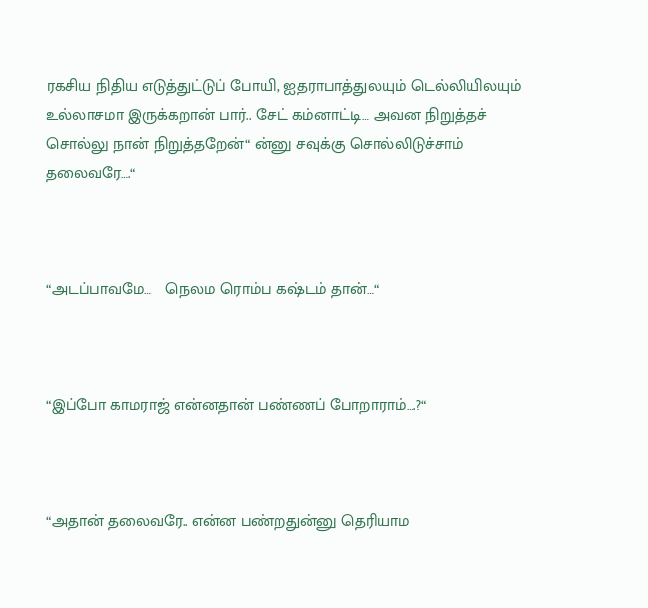ரகசிய நிதிய எடுத்துட்டுப் போயி, ஐதராபாத்துலயும் டெல்லியிலயும் உல்லாசமா இருக்கறான் பார்.. சேட் கம்னாட்டி… அவன நிறுத்தச் சொல்லு நான் நிறுத்தறேன்“ ன்னு சவுக்கு சொல்லிடுச்சாம் தலைவரே….“



“அடப்பாவமே…   நெலம ரொம்ப கஷ்டம் தான்…“



“இப்போ காமராஜ் என்னதான் பண்ணப் போறாராம்….?“



“அதான் தலைவரே.. என்ன பண்றதுன்னு தெரியாம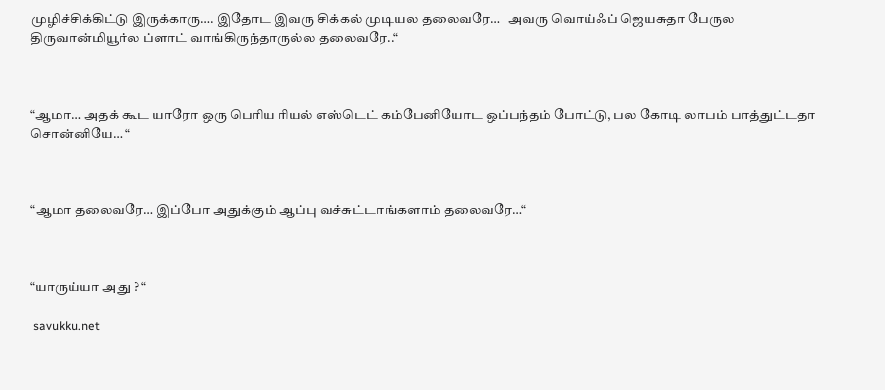முழிச்சிக்கிட்டு இருக்காரு…. இதோட இவரு சிக்கல் முடியல தலைவரே…   அவரு வொய்ஃப் ஜெயசுதா பேருல திருவான்மியூர்ல ப்ளாட் வாங்கிருந்தாருல்ல தலைவரே..“



“ஆமா… அதக் கூட யாரோ ஒரு பெரிய ரியல் எஸ்டெட் கம்பேனியோட ஒப்பந்தம் போட்டு, பல கோடி லாபம் பாத்துட்டதா சொன்னியே… “



“ஆமா தலைவரே… இப்போ அதுக்கும் ஆப்பு வச்சுட்டாங்களாம் தலைவரே…“



“யாருய்யா அது ? “

 savukku.net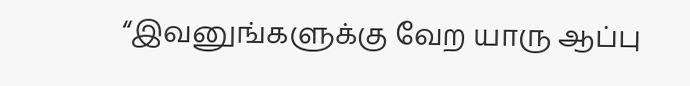“இவனுங்களுக்கு வேற யாரு ஆப்பு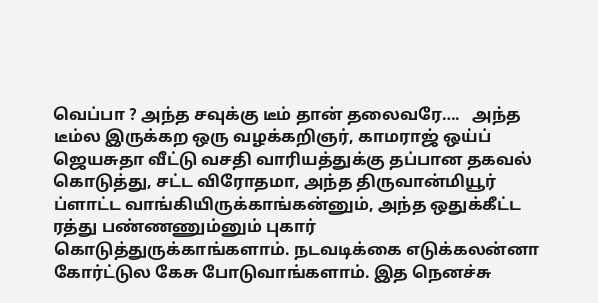வெப்பா ? அந்த சவுக்கு டீம் தான் தலைவரே….   அந்த டீம்ல இருக்கற ஒரு வழக்கறிஞர், காமராஜ் ஒய்ப் ஜெயசுதா வீட்டு வசதி வாரியத்துக்கு தப்பான தகவல் கொடுத்து, சட்ட விரோதமா, அந்த திருவான்மியூர் ப்ளாட்ட வாங்கியிருக்காங்கன்னும், அந்த ஒதுக்கீட்ட ரத்து பண்ணணும்னும் புகார் கொடுத்துருக்காங்களாம். நடவடிக்கை எடுக்கலன்னா கோர்ட்டுல கேசு போடுவாங்களாம். இத நெனச்சு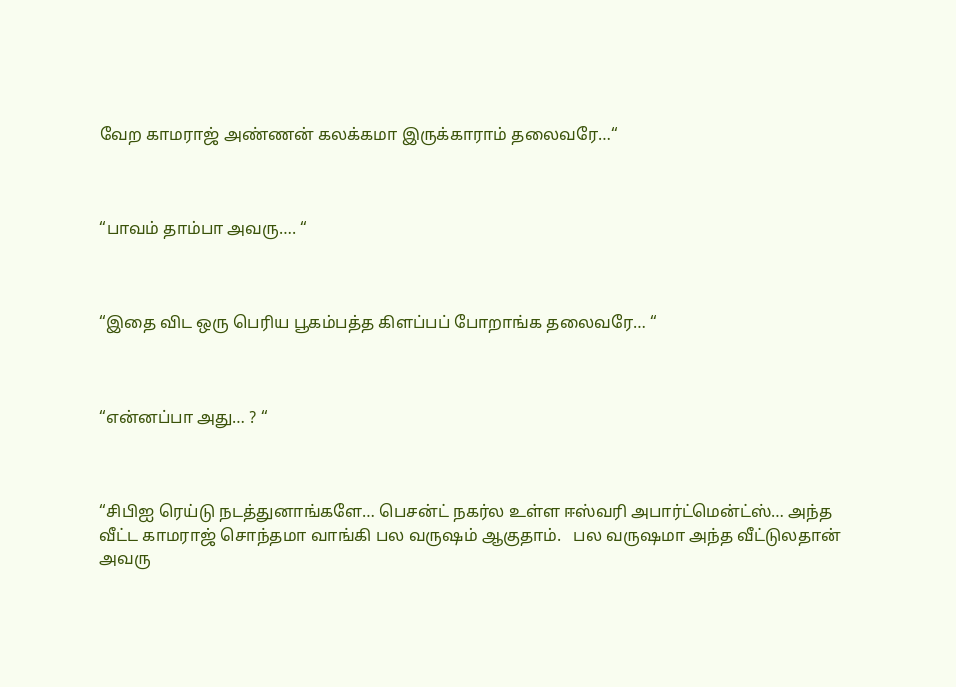வேற காமராஜ் அண்ணன் கலக்கமா இருக்காராம் தலைவரே…“



“பாவம் தாம்பா அவரு…. “



“இதை விட ஒரு பெரிய பூகம்பத்த கிளப்பப் போறாங்க தலைவரே… “



“என்னப்பா அது… ? “



“சிபிஐ ரெய்டு நடத்துனாங்களே… பெசன்ட் நகர்ல உள்ள ஈஸ்வரி அபார்ட்மென்ட்ஸ்… அந்த வீட்ட காமராஜ் சொந்தமா வாங்கி பல வருஷம் ஆகுதாம்.   பல வருஷமா அந்த வீட்டுலதான் அவரு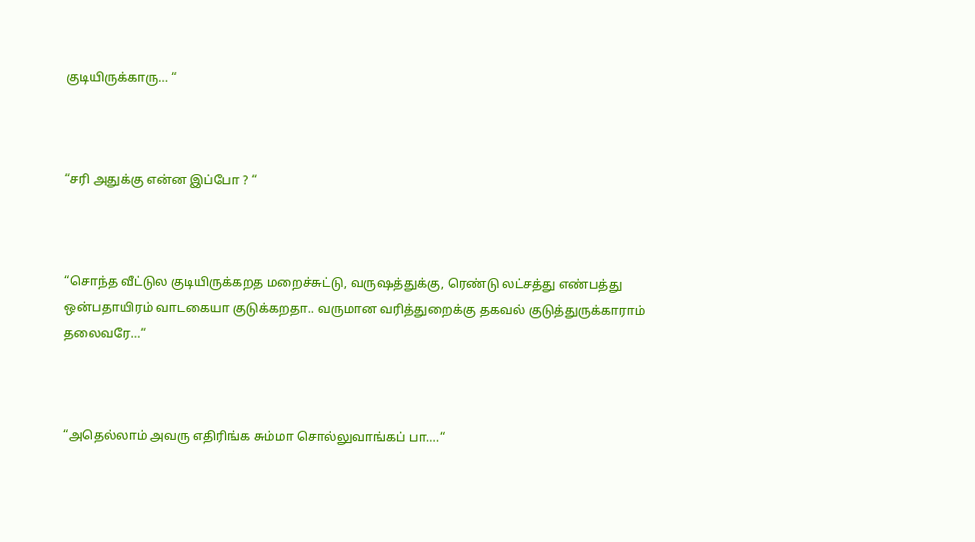குடியிருக்காரு… “



“சரி அதுக்கு என்ன இப்போ ? “



“சொந்த வீட்டுல குடியிருக்கறத மறைச்சுட்டு, வருஷத்துக்கு, ரெண்டு லட்சத்து எண்பத்து ஒன்பதாயிரம் வாடகையா குடுக்கறதா.. வருமான வரித்துறைக்கு தகவல் குடுத்துருக்காராம் தலைவரே…“



“அதெல்லாம் அவரு எதிரிங்க சும்மா சொல்லுவாங்கப் பா….“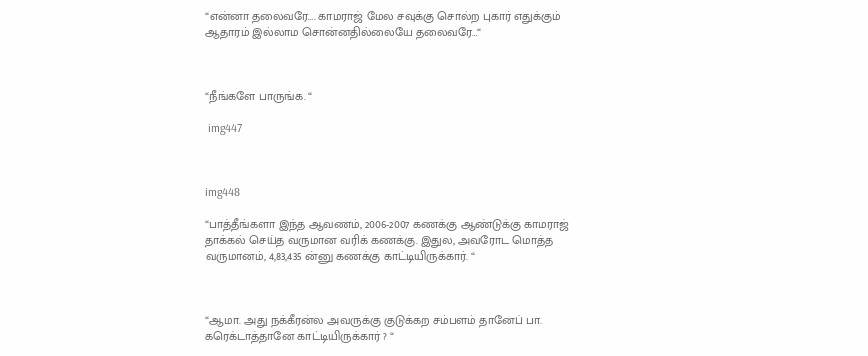“என்னா தலைவரே…. காமராஜ் மேல சவுக்கு சொல்ற புகார் எதுக்கும் ஆதாரம் இல்லாம சொன்னதில்லையே தலைவரே…“



“நீங்களே பாருங்க. “

 img447



img448

“பாத்தீங்களா இந்த ஆவணம், 2006-2007 கணக்கு ஆண்டுக்கு காமராஜ் தாக்கல் செய்த வருமான வரிக் கணக்கு. இதுல, அவரோட மொத்த வருமானம், 4,83,435 ன்னு கணக்கு காட்டியிருக்கார். “



“ஆமா. அது நக்கீரன்ல அவருக்கு குடுக்கற சம்பளம் தானேப் பா. கரெக்டாத்தானே காட்டியிருக்கார் ? “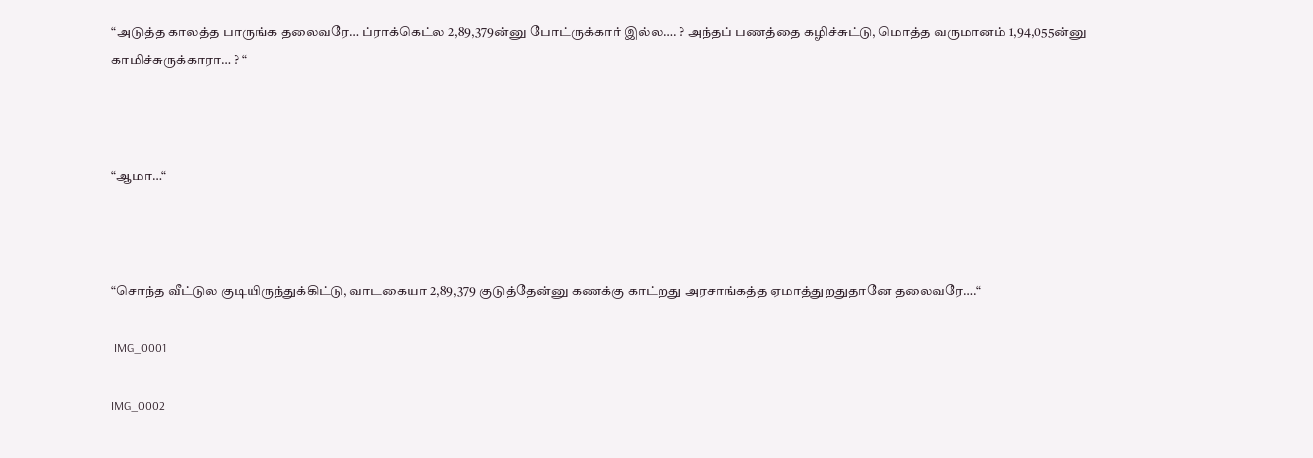“அடுத்த காலத்த பாருங்க தலைவரே… ப்ராக்கெட்ல 2,89,379ன்னு போட்ருக்கார் இல்ல…. ? அந்தப் பணத்தை கழிச்சுட்டு, மொத்த வருமானம் 1,94,055ன்னு காமிச்சுருக்காரா… ? “



“ஆமா…“



“சொந்த வீட்டுல குடியிருந்துக்கிட்டு, வாடகையா 2,89,379 குடுத்தேன்னு கணக்கு காட்றது அரசாங்கத்த ஏமாத்துறதுதானே தலைவரே….“

 IMG_0001

IMG_0002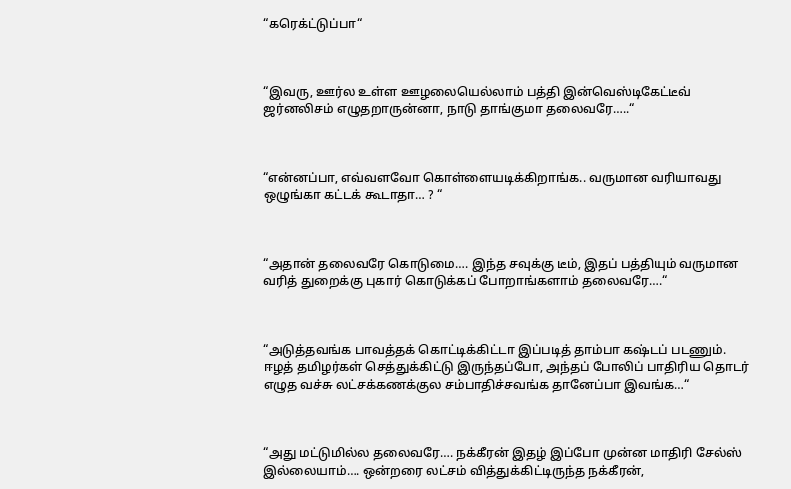“கரெக்ட்டுப்பா“



“இவரு, ஊர்ல உள்ள ஊழலையெல்லாம் பத்தி இன்வெஸ்டிகேட்டீவ் ஜர்னலிசம் எழுதறாருன்னா, நாடு தாங்குமா தலைவரே…..“



“என்னப்பா, எவ்வளவோ கொள்ளையடிக்கிறாங்க.. வருமான வரியாவது ஒழுங்கா கட்டக் கூடாதா… ? “



“அதான் தலைவரே கொடுமை…. இந்த சவுக்கு டீம், இதப் பத்தியும் வருமான வரித் துறைக்கு புகார் கொடுக்கப் போறாங்களாம் தலைவரே….“



“அடுத்தவங்க பாவத்தக் கொட்டிக்கிட்டா இப்படித் தாம்பா கஷ்டப் படணும்.   ஈழத் தமிழர்கள் செத்துக்கிட்டு இருந்தப்போ, அந்தப் போலிப் பாதிரிய தொடர் எழுத வச்சு லட்சக்கணக்குல சம்பாதிச்சவங்க தானேப்பா இவங்க…“



“அது மட்டுமில்ல தலைவரே…. நக்கீரன் இதழ் இப்போ முன்ன மாதிரி சேல்ஸ் இல்லையாம்…. ஒன்றரை லட்சம் வித்துக்கிட்டிருந்த நக்கீரன்,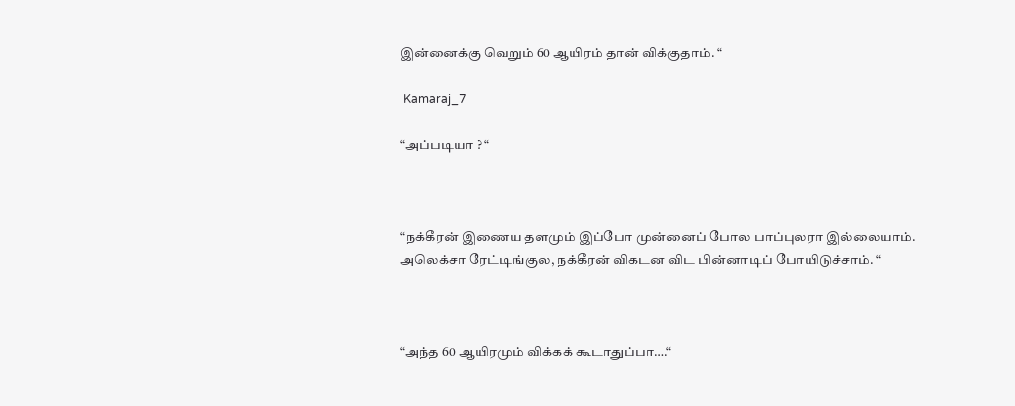இன்னைக்கு வெறும் 60 ஆயிரம் தான் விக்குதாம். “

 Kamaraj_7

“அப்படியா ? “



“நக்கீரன் இணைய தளமும் இப்போ முன்னைப் போல பாப்புலரா இல்லையாம். அலெக்சா ரேட்டிங்குல, நக்கீரன் விகடன விட பின்னாடிப் போயிடுச்சாம். “



“அந்த 60 ஆயிரமும் விக்கக் கூடாதுப்பா….“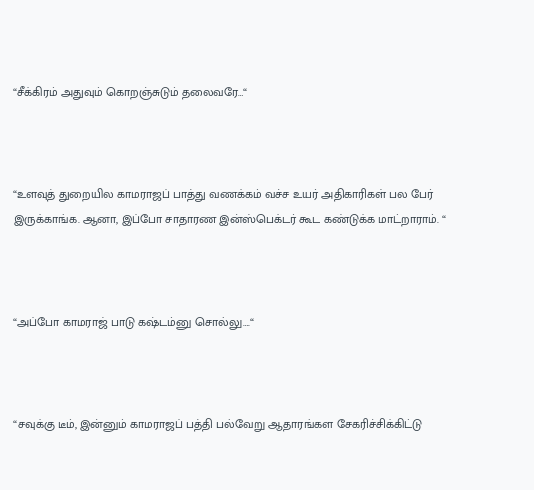“சீக்கிரம் அதுவும் கொறஞ்சுடும் தலைவரே…“



“உளவுத் துறையில காமராஜப் பாத்து வணக்கம் வச்ச உயர் அதிகாரிகள் பல பேர் இருக்காங்க. ஆனா, இப்போ சாதாரண இன்ஸ்பெக்டர் கூட கண்டுக்க மாட்றாராம். “



“அப்போ காமராஜ் பாடு கஷ்டம்னு சொல்லு….“



“சவுக்கு டீம், இன்னும் காமராஜப் பத்தி பல்வேறு ஆதாரங்கள சேகரிச்சிக்கிட்டு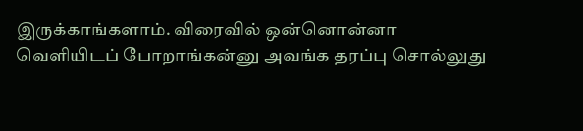இருக்காங்களாம். விரைவில் ஒன்னொன்னா வெளியிடப் போறாங்கன்னு அவங்க தரப்பு சொல்லுது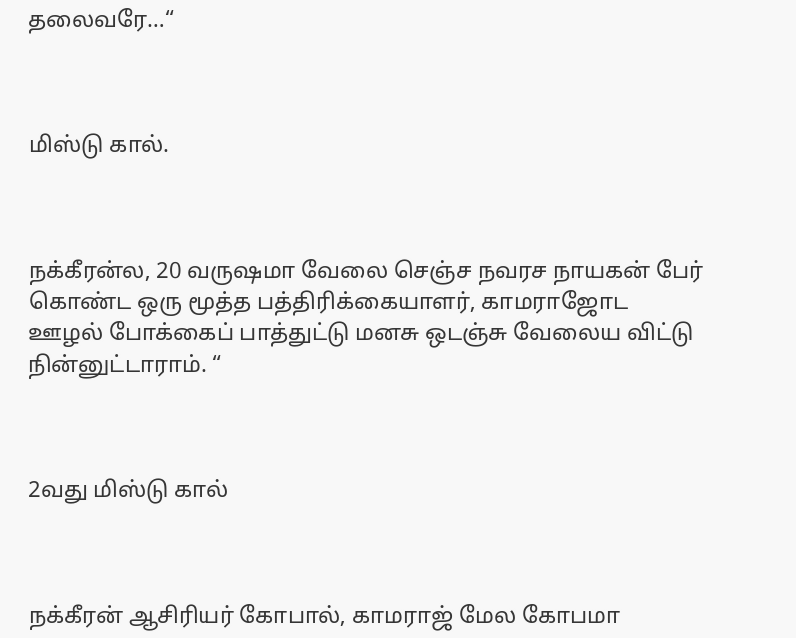தலைவரே…“



மிஸ்டு கால்.



நக்கீரன்ல, 20 வருஷமா வேலை செஞ்ச நவரச நாயகன் பேர் கொண்ட ஒரு மூத்த பத்திரிக்கையாளர், காமராஜோட ஊழல் போக்கைப் பாத்துட்டு மனசு ஒடஞ்சு வேலைய விட்டு நின்னுட்டாராம். “



2வது மிஸ்டு கால்



நக்கீரன் ஆசிரியர் கோபால், காமராஜ் மேல கோபமா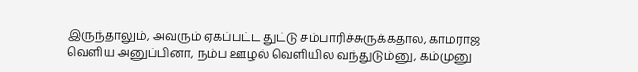இருந்தாலும், அவரும் ஏகப்பட்ட துட்டு சம்பாரிச்சுருக்கதால, காமராஜ வெளிய அனுப்பினா, நம்ப ஊழல் வெளியில வந்துடும்னு, கம்முனு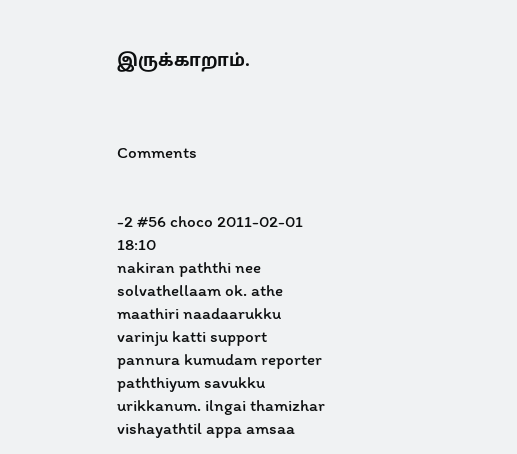இருக்காறாம்.



Comments


-2 #56 choco 2011-02-01 18:10
nakiran paththi nee solvathellaam ok. athe maathiri naadaarukku varinju katti support pannura kumudam reporter paththiyum savukku urikkanum. ilngai thamizhar vishayathtil appa amsaa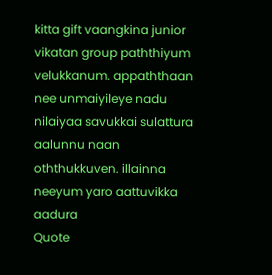kitta gift vaangkina junior vikatan group paththiyum velukkanum. appaththaan nee unmaiyileye nadu nilaiyaa savukkai sulattura aalunnu naan oththukkuven. illainna neeyum yaro aattuvikka aadura
Quote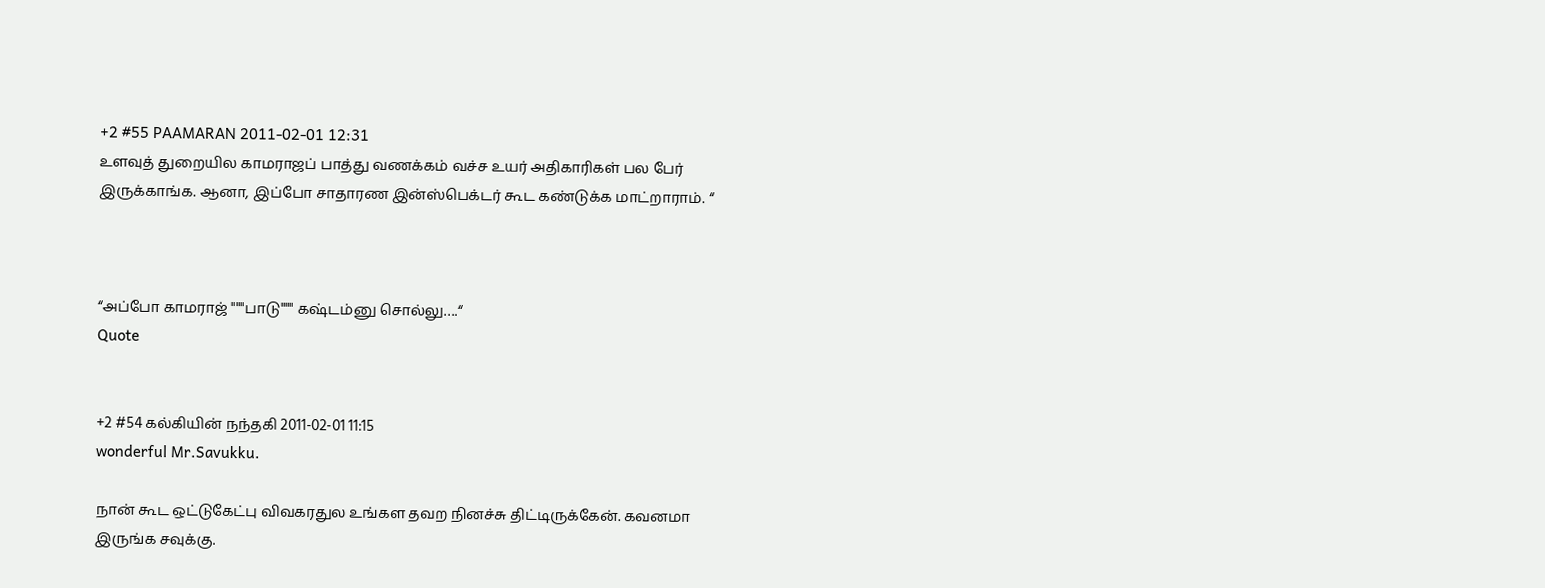+2 #55 PAAMARAN 2011-02-01 12:31
உளவுத் துறையில காமராஜப் பாத்து வணக்கம் வச்ச உயர் அதிகாரிகள் பல பேர் இருக்காங்க. ஆனா, இப்போ சாதாரண இன்ஸ்பெக்டர் கூட கண்டுக்க மாட்றாராம். “



“அப்போ காமராஜ் """பாடு""" கஷ்டம்னு சொல்லு….“
Quote


+2 #54 கல்கியின் நந்தகி 2011-02-01 11:15
wonderful Mr.Savukku.

நான் கூட ஒட்டுகேட்பு விவகரதுல உங்கள தவற நினச்சு திட்டிருக்கேன். கவனமா இருங்க சவுக்கு.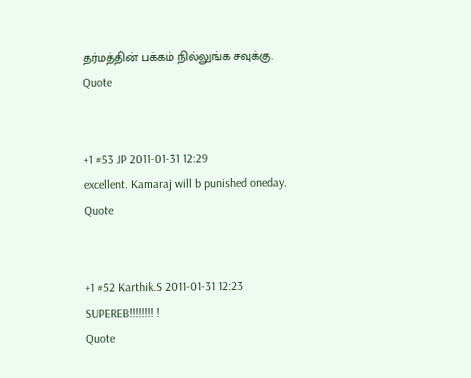தர்மத்தின் பக்கம் நில்லுங்க சவுக்கு.
Quote


+1 #53 JP 2011-01-31 12:29
excellent. Kamaraj will b punished oneday.
Quote


+1 #52 Karthik.S 2011-01-31 12:23
SUPEREB!!!!!!!! !
Quote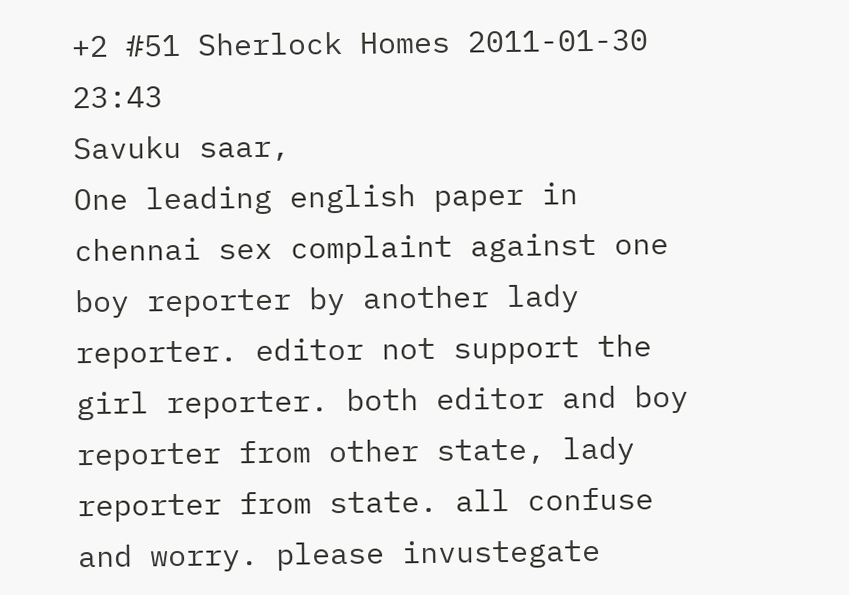+2 #51 Sherlock Homes 2011-01-30 23:43
Savuku saar,
One leading english paper in chennai sex complaint against one boy reporter by another lady reporter. editor not support the girl reporter. both editor and boy reporter from other state, lady reporter from state. all confuse and worry. please invustegate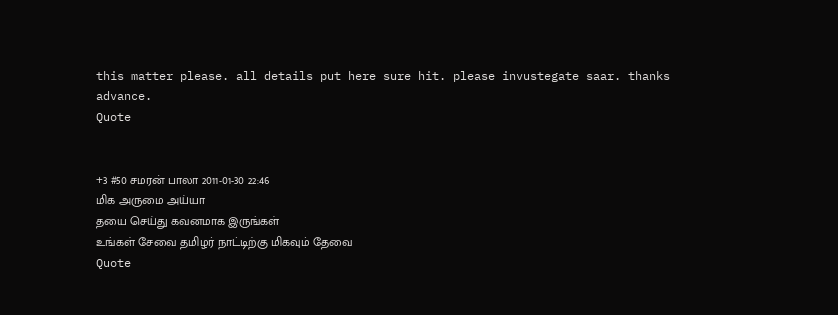this matter please. all details put here sure hit. please invustegate saar. thanks advance.
Quote


+3 #50 சமரன் பாலா 2011-01-30 22:46
மிக அருமை அய்யா
தயை செய்து கவனமாக இருங்கள்
உங்கள் சேவை தமிழர் நாட்டிற்கு மிகவும் தேவை
Quote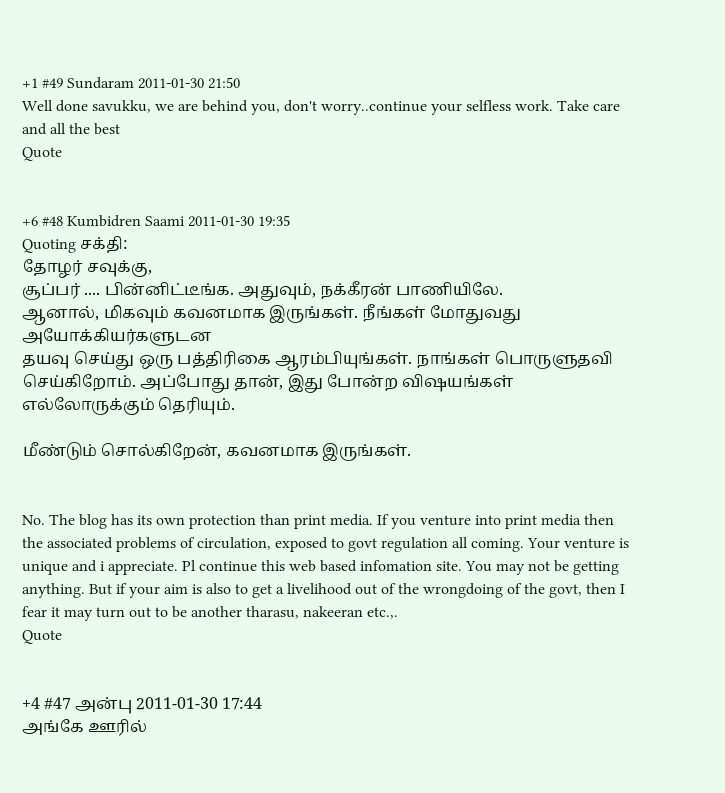+1 #49 Sundaram 2011-01-30 21:50
Well done savukku, we are behind you, don't worry..continue your selfless work. Take care and all the best
Quote


+6 #48 Kumbidren Saami 2011-01-30 19:35
Quoting சக்தி:
தோழர் சவுக்கு,
சூப்பர் .... பின்னிட்டீங்க. அதுவும், நக்கீரன் பாணியிலே.
ஆனால், மிகவும் கவனமாக இருங்கள். நீங்கள் மோதுவது அயோக்கியர்களுடன
தயவு செய்து ஒரு பத்திரிகை ஆரம்பியுங்கள். நாங்கள் பொருளுதவி செய்கிறோம். அப்போது தான், இது போன்ற விஷயங்கள் எல்லோருக்கும் தெரியும்.

மீண்டும் சொல்கிறேன், கவனமாக இருங்கள்.


No. The blog has its own protection than print media. If you venture into print media then the associated problems of circulation, exposed to govt regulation all coming. Your venture is unique and i appreciate. Pl continue this web based infomation site. You may not be getting anything. But if your aim is also to get a livelihood out of the wrongdoing of the govt, then I fear it may turn out to be another tharasu, nakeeran etc.,.
Quote


+4 #47 அன்பு 2011-01-30 17:44
அங்கே ஊரில்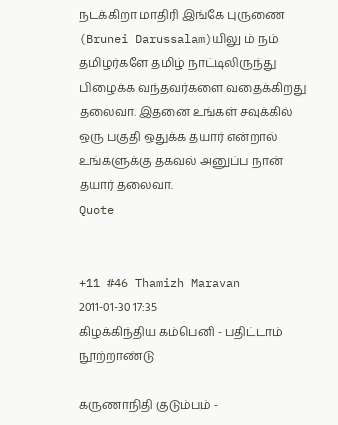நடக்கிறா மாதிரி இங்கே புருணை (Brunei Darussalam)யிலு ம் நம் தமிழர்களே தமிழ் நாட்டிலிருந்து பிழைக்க வந்தவர்களை வதைக்கிறது தலைவா. இதனை உங்கள் சவுக்கில் ஒரு பகுதி ஒதுக்க தயார் என்றால் உங்களுக்கு தகவல் அனுப்ப நான் தயார் தலைவா.
Quote


+11 #46 Thamizh Maravan 2011-01-30 17:35
கிழக்கிந்திய கம்பெனி - பதிட்டாம் நூற்றாண்டு

கருணாநிதி குடும்பம் -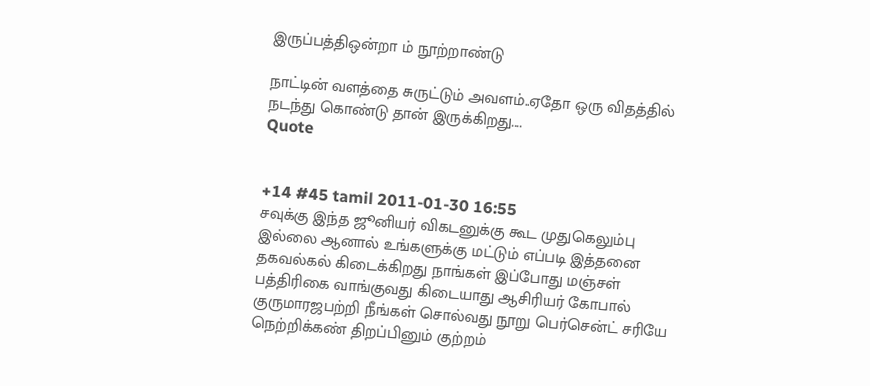இருப்பத்திஒன்றா ம் நூற்றாண்டு

நாட்டின் வளத்தை சுருட்டும் அவளம்..ஏதோ ஒரு விதத்தில் நடந்து கொண்டு தான் இருக்கிறது....
Quote


+14 #45 tamil 2011-01-30 16:55
சவுக்கு இந்த ஜூனியர் விகடனுக்கு கூட முதுகெலும்பு இல்லை ஆனால் உங்களுக்கு மட்டும் எப்படி இத்தனை தகவல்கல் கிடைக்கிறது நாங்கள் இப்போது மஞ்சள் பத்திரிகை வாங்குவது கிடையாது ஆசிரியர் கோபால் குருமாரஜபற்றி நீங்கள் சொல்வது நூறு பெர்சென்ட் சரியே நெற்றிக்கண் திறப்பினும் குற்றம்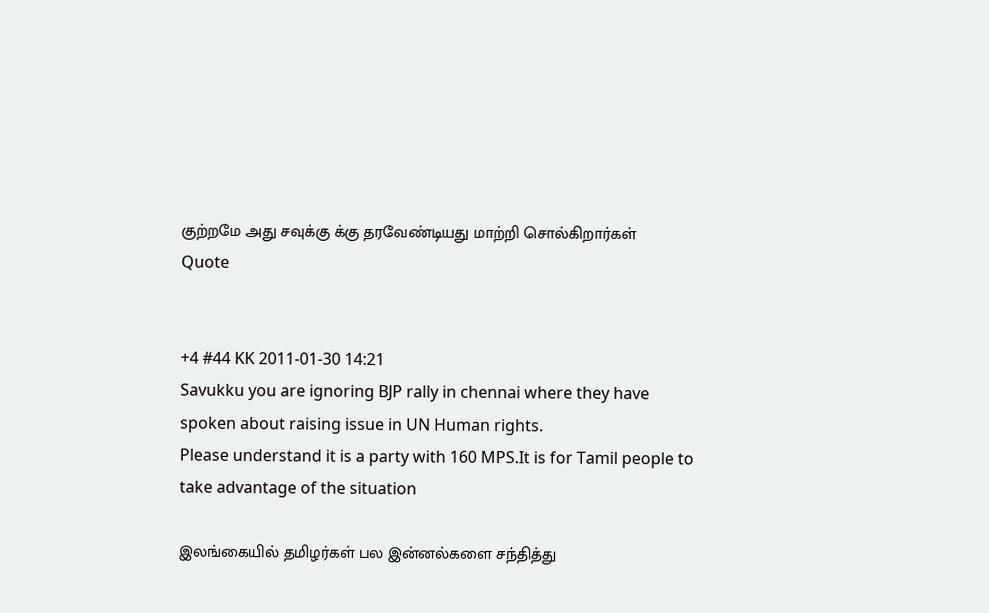குற்றமே அது சவுக்கு க்கு தரவேண்டியது மாற்றி சொல்கிறார்கள்
Quote


+4 #44 KK 2011-01-30 14:21
Savukku you are ignoring BJP rally in chennai where they have spoken about raising issue in UN Human rights.
Please understand it is a party with 160 MPS.It is for Tamil people to take advantage of the situation

இலங்கையில் தமிழர்கள் பல இன்னல்களை சந்தித்து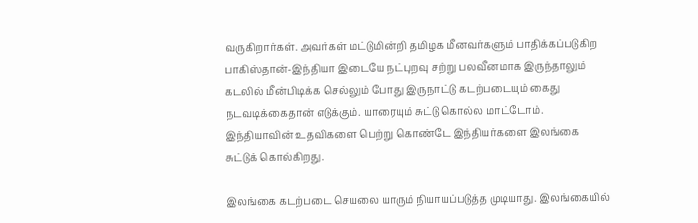வருகிறார்கள். அவர்கள் மட்டுமின்றி தமிழக மீனவர்களும் பாதிக்கப்படுகிற பாகிஸ்தான்-இந்தியா இடையே நட்புறவு சற்று பலவீனமாக இருந்தாலும் கடலில் மீன்பிடிக்க செல்லும் போது இருநாட்டு கடற்படையும் கைது நடவடிக்கைதான் எடுக்கும். யாரையும் சுட்டு கொல்ல மாட்டோம். இந்தியாவின் உதவிகளை பெற்று கொண்டே இந்தியர்களை இலங்கை சுட்டுக் கொல்கிறது.

இலங்கை கடற்படை செயலை யாரும் நியாயப்படுத்த முடியாது. இலங்கையில்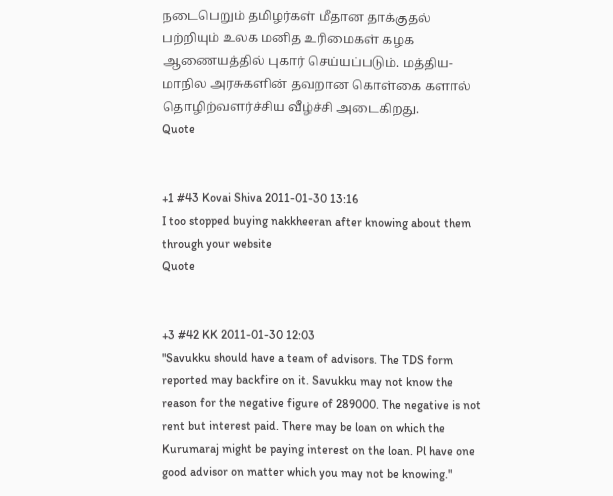நடைபெறும் தமிழர்கள் மீதான தாக்குதல் பற்றியும் உலக மனித உரிமைகள் கழக ஆணையத்தில் புகார் செய்யப்படும். மத்திய-மாநில அரசுகளின் தவறான கொள்கை களால் தொழிற்வளர்ச்சிய வீழ்ச்சி அடைகிறது.
Quote


+1 #43 Kovai Shiva 2011-01-30 13:16
I too stopped buying nakkheeran after knowing about them through your website
Quote


+3 #42 KK 2011-01-30 12:03
"Savukku should have a team of advisors. The TDS form reported may backfire on it. Savukku may not know the reason for the negative figure of 289000. The negative is not rent but interest paid. There may be loan on which the Kurumaraj might be paying interest on the loan. Pl have one good advisor on matter which you may not be knowing."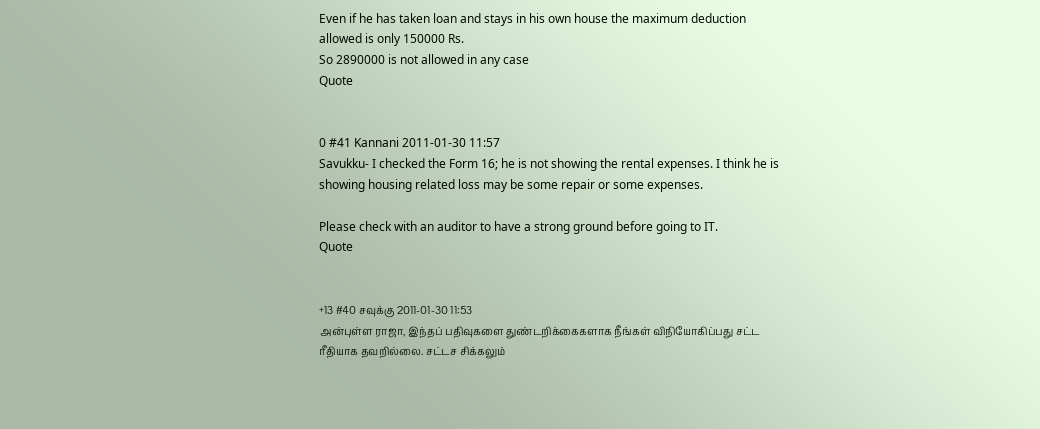Even if he has taken loan and stays in his own house the maximum deduction allowed is only 150000 Rs.
So 2890000 is not allowed in any case
Quote


0 #41 Kannani 2011-01-30 11:57
Savukku- I checked the Form 16; he is not showing the rental expenses. I think he is showing housing related loss may be some repair or some expenses.

Please check with an auditor to have a strong ground before going to IT.
Quote


+13 #40 சவுக்கு 2011-01-30 11:53
அன்புள்ள ராஜா, இந்தப் பதிவுகளை துண்டறிக்கைகளாக நீங்கள் விநியோகிப்பது சட்ட ரீதியாக தவறில்லை. சட்டச சிக்கலும்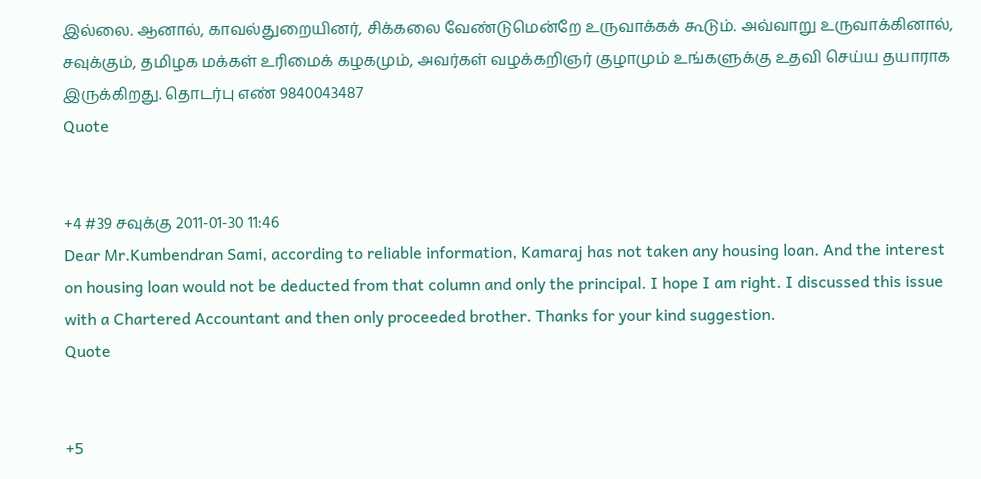இல்லை. ஆனால், காவல்துறையினர், சிக்கலை வேண்டுமென்றே உருவாக்கக் கூடும். அவ்வாறு உருவாக்கினால், சவுக்கும், தமிழக மக்கள் உரிமைக் கழகமும், அவர்கள் வழக்கறிஞர் குழாமும் உங்களுக்கு உதவி செய்ய தயாராக இருக்கிறது. தொடர்பு எண் 9840043487
Quote


+4 #39 சவுக்கு 2011-01-30 11:46
Dear Mr.Kumbendran Sami, according to reliable information, Kamaraj has not taken any housing loan. And the interest on housing loan would not be deducted from that column and only the principal. I hope I am right. I discussed this issue with a Chartered Accountant and then only proceeded brother. Thanks for your kind suggestion.
Quote


+5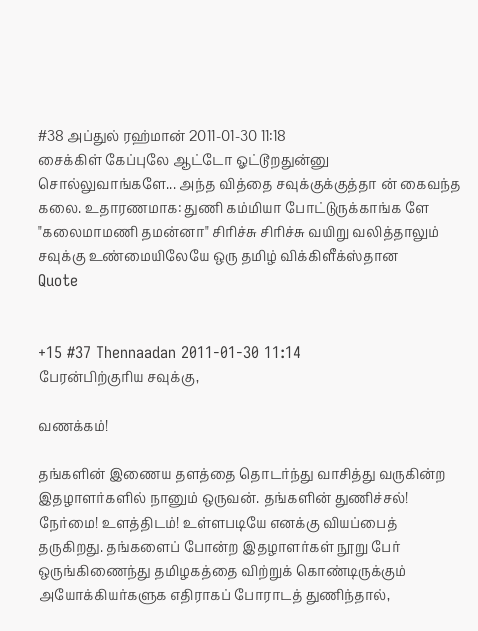#38 அப்துல் ரஹ்மான் 2011-01-30 11:18
சைக்கிள் கேப்புலே ஆட்டோ ஓட்டூறதுன்னு சொல்லுவாங்களே... அந்த வித்தை சவுக்குக்குத்தா ன் கைவந்த கலை. உதாரணமாக: துணி கம்மியா போட்டுருக்காங்க ளே "கலைமாமணி தமன்னா" சிரிச்சு சிரிச்சு வயிறு வலித்தாலும் சவுக்கு உண்மையிலேயே ஒரு தமிழ் விக்கிளீக்ஸ்தான
Quote


+15 #37 Thennaadan 2011-01-30 11:14
பேரன்பிற்குரிய சவுக்கு,

வணக்கம்!

தங்களின் இணைய தளத்தை தொடர்ந்து வாசித்து வருகின்ற இதழாளர்களில் நானும் ஒருவன். தங்களின் துணிச்சல்! நேர்மை! உளத்திடம்! உள்ளபடியே எனக்கு வியப்பைத் தருகிறது. தங்களைப் போன்ற இதழாளர்கள் நூறு பேர் ஒருங்கிணைந்து தமிழகத்தை விற்றுக் கொண்டிருக்கும் அயோக்கியர்களுக எதிராகப் போராடத் துணிந்தால்,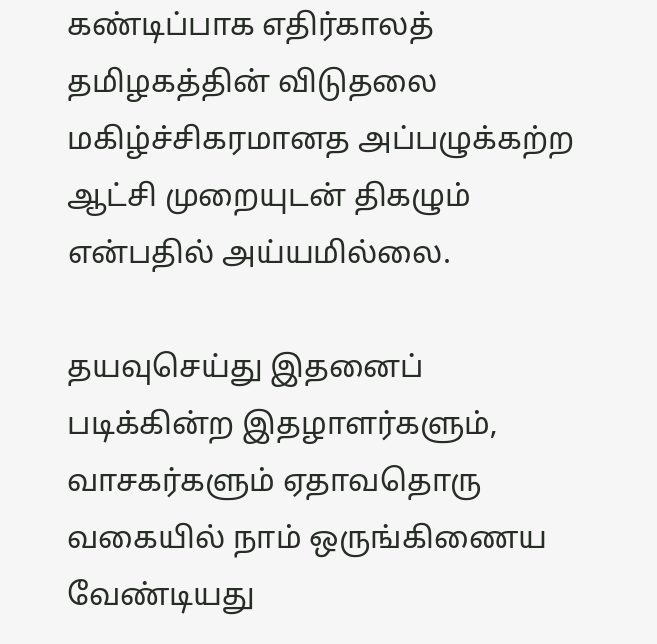கண்டிப்பாக எதிர்காலத் தமிழகத்தின் விடுதலை மகிழ்ச்சிகரமானத அப்பழுக்கற்ற ஆட்சி முறையுடன் திகழும் என்பதில் அய்யமில்லை.

தயவுசெய்து இதனைப் படிக்கின்ற இதழாளர்களும், வாசகர்களும் ஏதாவதொரு வகையில் நாம் ஒருங்கிணைய வேண்டியது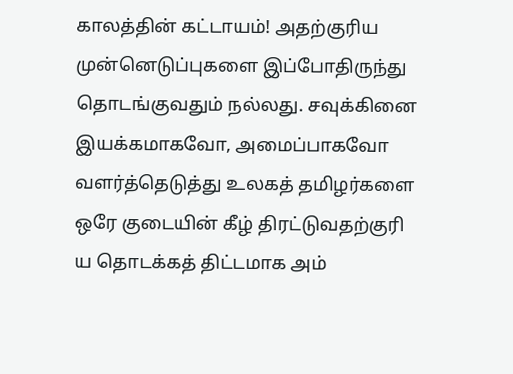காலத்தின் கட்டாயம்! அதற்குரிய முன்னெடுப்புகளை இப்போதிருந்து தொடங்குவதும் நல்லது. சவுக்கினை இயக்கமாகவோ, அமைப்பாகவோ வளர்த்தெடுத்து உலகத் தமிழர்களை ஒரே குடையின் கீழ் திரட்டுவதற்குரி ய தொடக்கத் திட்டமாக அம்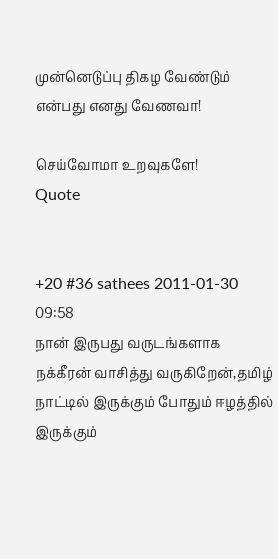முன்னெடுப்பு திகழ வேண்டும் என்பது எனது வேணவா!

செய்வோமா உறவுகளே!
Quote


+20 #36 sathees 2011-01-30 09:58
நான் இருபது வருடங்களாக நக்கீரன் வாசித்து வருகிறேன்,தமிழ் நாட்டில் இருக்கும் போதும் ஈழத்தில் இருக்கும்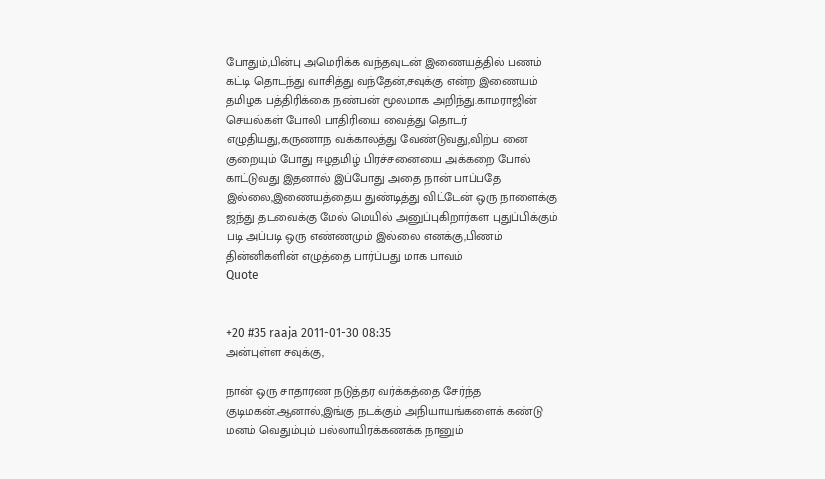போதும்,பின்பு அமெரிக்க வந்தவுடன் இணையத்தில் பணம் கட்டி தொடந்து வாசித்து வந்தேன்,சவுக்கு என்ற இணையம் தமிழக பத்திரிக்கை நண்பன் மூலமாக அறிந்து.காமராஜின் செயல்கள் போலி பாதிரியை வைத்து தொடர் எழுதியது,கருணாந வக்காலத்து வேண்டுவது,விற்ப னை குறையும் போது ஈழதமிழ் பிரச்சனையை அக்கறை போல் காட்டுவது இதனால் இப்போது அதை நான் பாப்பதே இல்லை,இணையத்தைய துண்டித்து விட்டேன் ஒரு நாளைக்கு ஜந்து தடவைக்கு மேல் மெயில் அனுப்புகிறார்கள புதுப்பிக்கும் படி அப்படி ஒரு எண்ணமும் இல்லை எனக்கு,பிணம் தின்னிகளின் எழுத்தை பார்ப்பது மாக பாவம்
Quote


+20 #35 raaja 2011-01-30 08:35
அன்புள்ள சவுக்கு,

நான் ஒரு சாதாரண நடுத்தர வர்க்கத்தை சேர்ந்த குடிமகன்.ஆனால்,இங்கு நடக்கும் அநியாயங்களைக் கண்டு மனம் வெதும்பும் பல்லாயிரக்கணக்க நானும்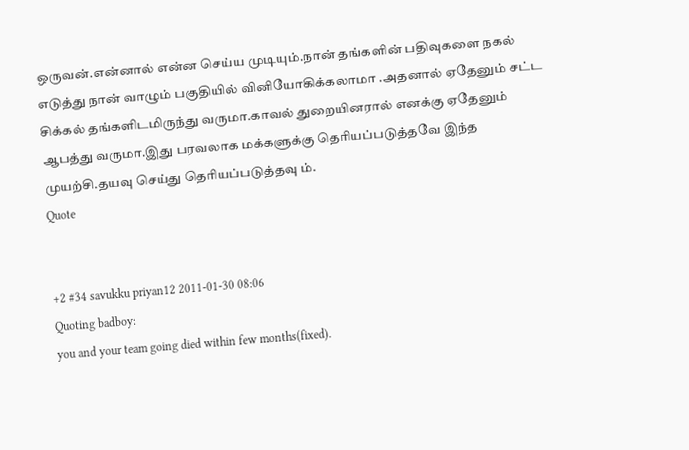ஒருவன்.என்னால் என்ன செய்ய முடியும்.நான் தங்களின் பதிவுகளை நகல் எடுத்து நான் வாழும் பகுதியில் வினியோகிக்கலாமா .அதனால் ஏதேனும் சட்ட சிக்கல் தங்களிடமிருந்து வருமா.காவல் துறையினரால் எனக்கு ஏதேனும் ஆபத்து வருமா.இது பரவலாக மக்களுக்கு தெரியப்படுத்தவே இந்த முயற்சி.தயவு செய்து தெரியப்படுத்தவு ம்.
Quote


+2 #34 savukku priyan12 2011-01-30 08:06
Quoting badboy:
you and your team going died within few months(fixed).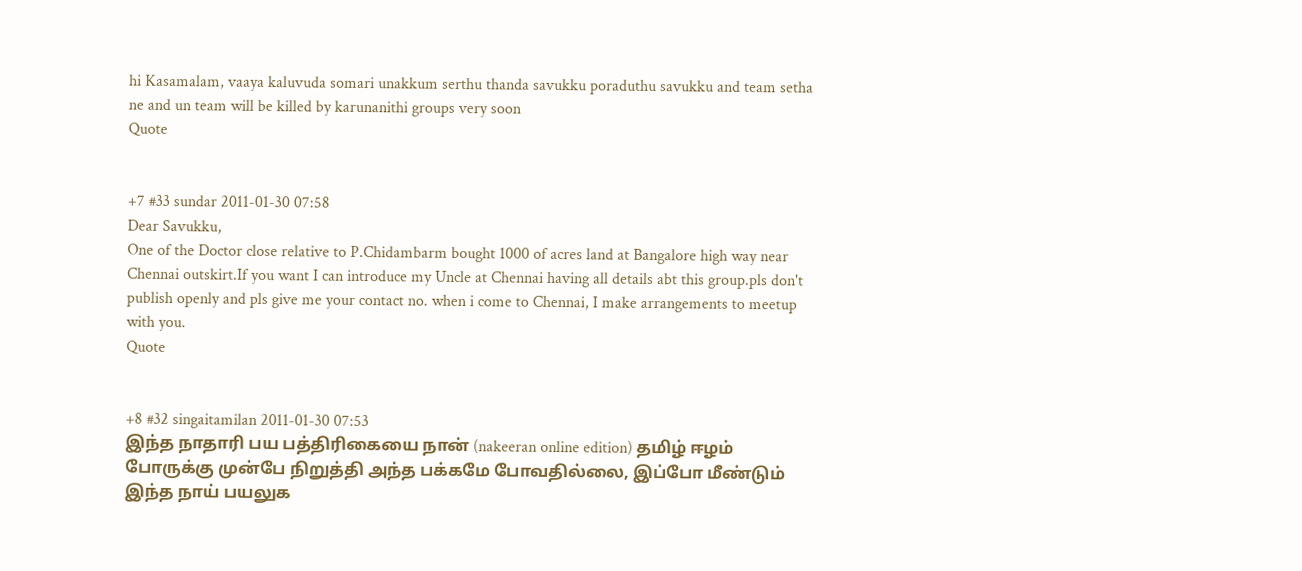hi Kasamalam, vaaya kaluvuda somari unakkum serthu thanda savukku poraduthu savukku and team setha ne and un team will be killed by karunanithi groups very soon
Quote


+7 #33 sundar 2011-01-30 07:58
Dear Savukku,
One of the Doctor close relative to P.Chidambarm bought 1000 of acres land at Bangalore high way near Chennai outskirt.If you want I can introduce my Uncle at Chennai having all details abt this group.pls don't publish openly and pls give me your contact no. when i come to Chennai, I make arrangements to meetup with you.
Quote


+8 #32 singaitamilan 2011-01-30 07:53
இந்த நாதாரி பய பத்திரிகையை நான் (nakeeran online edition) தமிழ் ஈழம் போருக்கு முன்பே நிறுத்தி அந்த பக்கமே போவதில்லை, இப்போ மீண்டும் இந்த நாய் பயலுக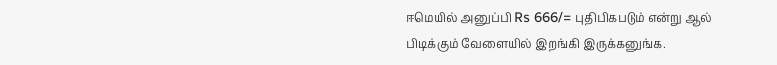ஈமெயில் அனுப்பி Rs 666/= புதிபிகபடும் என்று ஆல் பிடிக்கும் வேளையில் இறங்கி இருக்கனுங்க.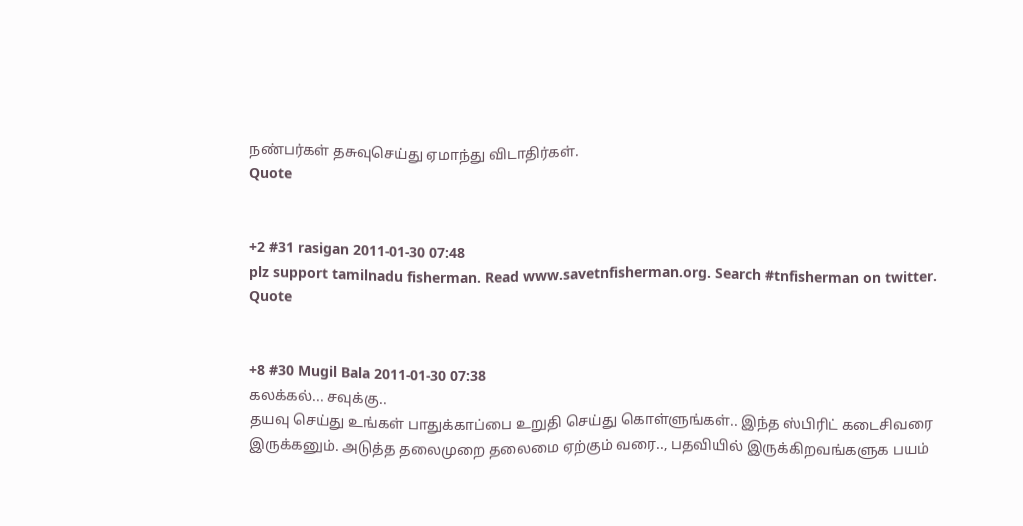நண்பர்கள் தசுவுசெய்து ஏமாந்து விடாதிர்கள்.
Quote


+2 #31 rasigan 2011-01-30 07:48
plz support tamilnadu fisherman. Read www.savetnfisherman.org. Search #tnfisherman on twitter.
Quote


+8 #30 Mugil Bala 2011-01-30 07:38
கலக்கல்... சவுக்கு..
தயவு செய்து உங்கள் பாதுக்காப்பை உறுதி செய்து கொள்ளுங்கள்.. இந்த ஸ்பிரிட் கடைசிவரை இருக்கனும். அடுத்த தலைமுறை தலைமை ஏற்கும் வரை.., பதவியில் இருக்கிறவங்களுக பயம்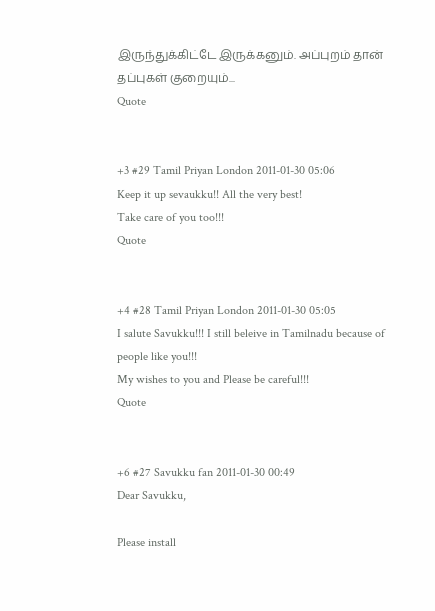இருந்துக்கிட்டே இருக்கனும். அப்புறம் தான் தப்புகள் குறையும்...
Quote


+3 #29 Tamil Priyan London 2011-01-30 05:06
Keep it up sevaukku!! All the very best!
Take care of you too!!!
Quote


+4 #28 Tamil Priyan London 2011-01-30 05:05
I salute Savukku!!! I still beleive in Tamilnadu because of people like you!!!
My wishes to you and Please be careful!!!
Quote


+6 #27 Savukku fan 2011-01-30 00:49
Dear Savukku,

Please install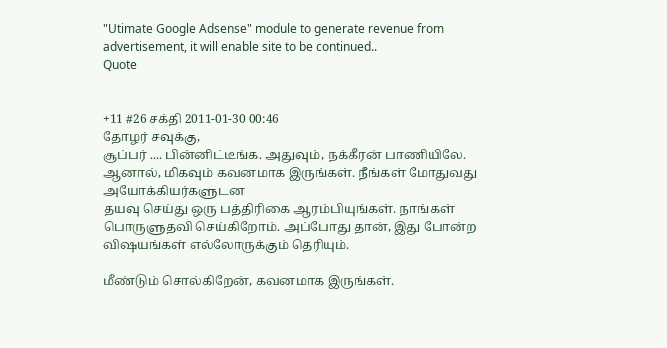"Utimate Google Adsense" module to generate revenue from advertisement, it will enable site to be continued..
Quote


+11 #26 சக்தி 2011-01-30 00:46
தோழர் சவுக்கு,
சூப்பர் .... பின்னிட்டீங்க. அதுவும், நக்கீரன் பாணியிலே.
ஆனால், மிகவும் கவனமாக இருங்கள். நீங்கள் மோதுவது அயோக்கியர்களுடன
தயவு செய்து ஒரு பத்திரிகை ஆரம்பியுங்கள். நாங்கள் பொருளுதவி செய்கிறோம். அப்போது தான், இது போன்ற விஷயங்கள் எல்லோருக்கும் தெரியும்.

மீண்டும் சொல்கிறேன், கவனமாக இருங்கள்.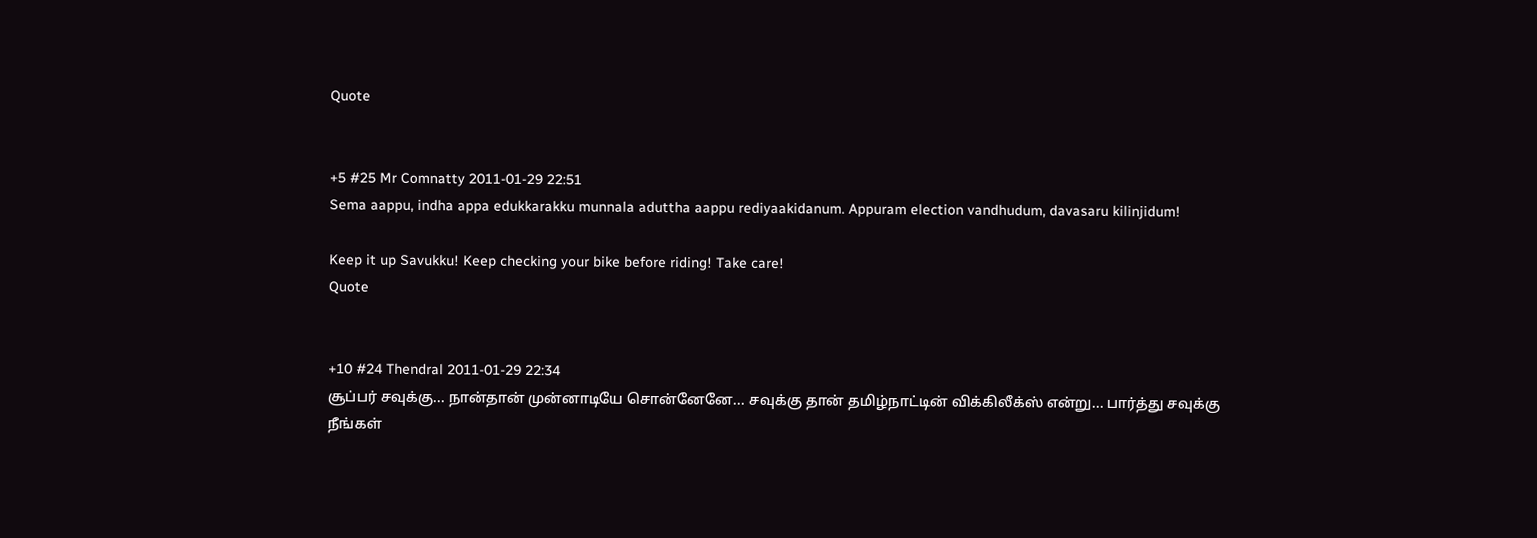Quote


+5 #25 Mr Comnatty 2011-01-29 22:51
Sema aappu, indha appa edukkarakku munnala aduttha aappu rediyaakidanum. Appuram election vandhudum, davasaru kilinjidum!

Keep it up Savukku! Keep checking your bike before riding! Take care!
Quote


+10 #24 Thendral 2011-01-29 22:34
சூப்பர் சவுக்கு... நான்தான் முன்னாடியே சொன்னேனே... சவுக்கு தான் தமிழ்நாட்டின் விக்கிலீக்ஸ் என்று... பார்த்து சவுக்கு நீங்கள்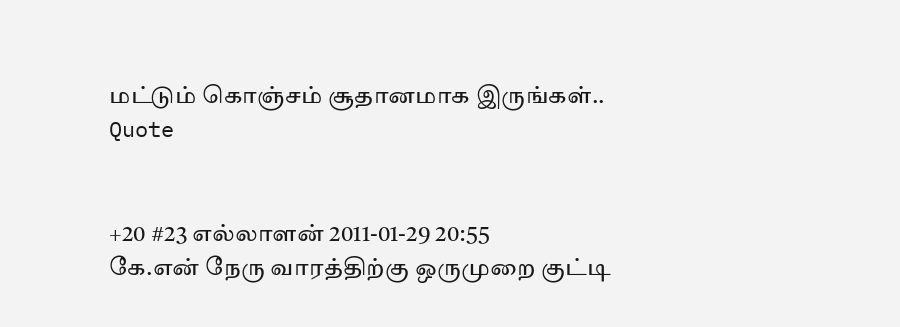மட்டும் கொஞ்சம் சூதானமாக இருங்கள்..
Quote


+20 #23 எல்லாளன் 2011-01-29 20:55
கே.என் நேரு வாரத்திற்கு ஒருமுறை குட்டி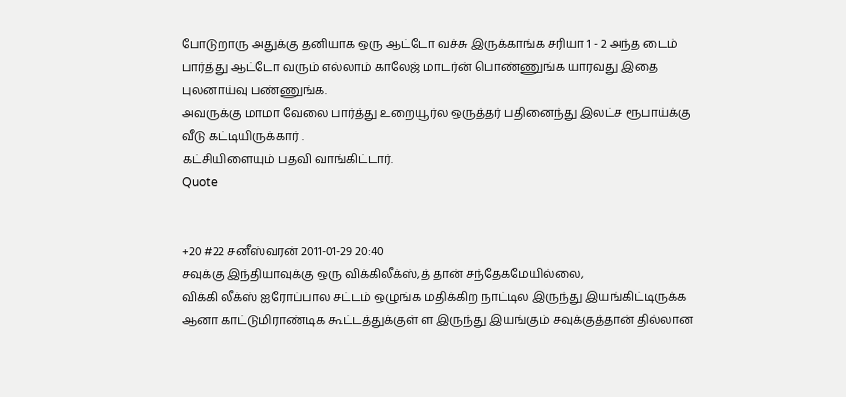போடுறாரு அதுக்கு தனியாக ஒரு ஆட்டோ வச்சு இருக்காங்க சரியா 1 - 2 அந்த டைம் பார்த்து ஆட்டோ வரும் எல்லாம் காலேஜ் மாடர்ன் பொண்ணுங்க யாரவது இதை புலனாய்வு பண்ணுங்க.
அவருக்கு மாமா வேலை பார்த்து உறையூர்ல ஒருத்தர் பதினைந்து இலட்ச ரூபாய்க்கு வீடு கட்டியிருக்கார் .
கட்சியிளையும் பதவி வாங்கிட்டார்.
Quote


+20 #22 சனீஸ்வரன் 2011-01-29 20:40
சவுக்கு இந்தியாவுக்கு ஒரு விக்கிலீக்ஸ்,த் தான் சந்தேகமேயில்லை,
விக்கி லீக்ஸ் ஐரோப்பால சட்டம் ஒழுங்க மதிக்கிற நாட்டில இருந்து இயங்கிட்டிருக்க ஆனா காட்டுமிராண்டிக கூட்டத்துக்குள் ள இருந்து இயங்கும் சவுக்குத்தான் தில்லான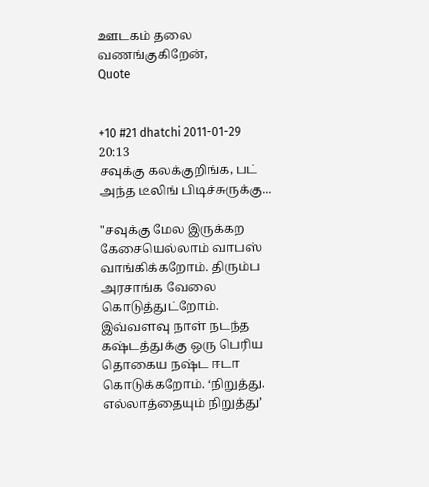ஊடகம் தலை வணங்குகிறேன்,
Quote


+10 #21 dhatchi 2011-01-29 20:13
சவுக்கு கலக்குறிங்க, பட் அந்த டீலிங் பிடிச்சுருக்கு...

"சவுக்கு மேல இருக்கற கேசையெல்லாம் வாபஸ் வாங்கிக்கறோம். திரும்ப அரசாங்க வேலை கொடுத்துட்றோம். இவ்வளவு நாள் நடந்த கஷ்டத்துக்கு ஒரு பெரிய தொகைய நஷ்ட ஈடா கொடுக்கறோம். ‘நிறுத்து. எல்லாத்தையும் நிறுத்து’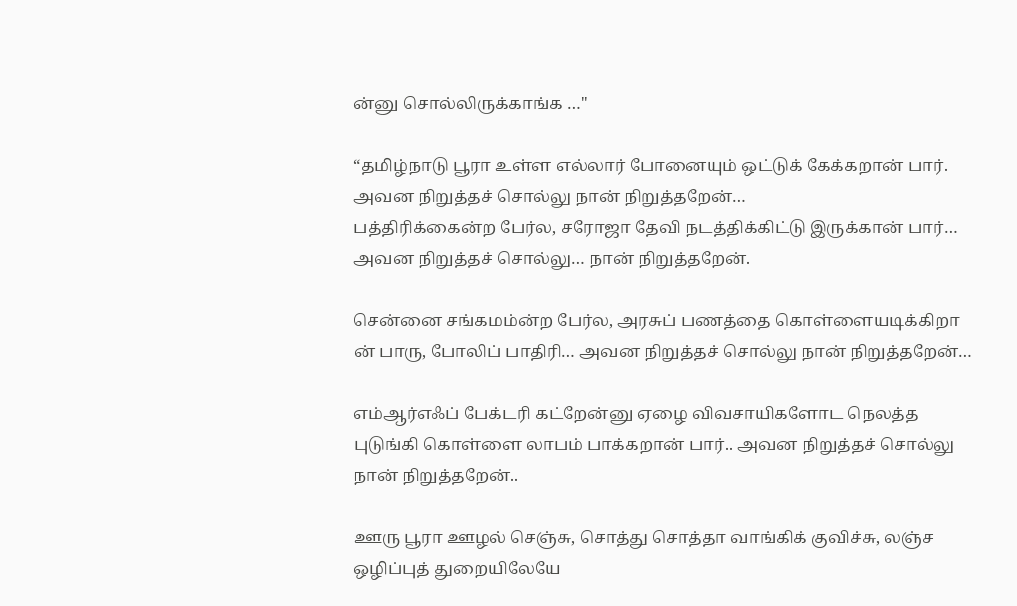ன்னு சொல்லிருக்காங்க …"

“தமிழ்நாடு பூரா உள்ள எல்லார் போனையும் ஒட்டுக் கேக்கறான் பார். அவன நிறுத்தச் சொல்லு நான் நிறுத்தறேன்…
பத்திரிக்கைன்ற பேர்ல, சரோஜா தேவி நடத்திக்கிட்டு இருக்கான் பார்… அவன நிறுத்தச் சொல்லு… நான் நிறுத்தறேன்.

சென்னை சங்கமம்ன்ற பேர்ல, அரசுப் பணத்தை கொள்ளையடிக்கிறா ன் பாரு, போலிப் பாதிரி… அவன நிறுத்தச் சொல்லு நான் நிறுத்தறேன்…

எம்ஆர்எஃப் பேக்டரி கட்றேன்னு ஏழை விவசாயிகளோட நெலத்த புடுங்கி கொள்ளை லாபம் பாக்கறான் பார்.. அவன நிறுத்தச் சொல்லு நான் நிறுத்தறேன்..

ஊரு பூரா ஊழல் செஞ்சு, சொத்து சொத்தா வாங்கிக் குவிச்சு, லஞ்ச ஒழிப்புத் துறையிலேயே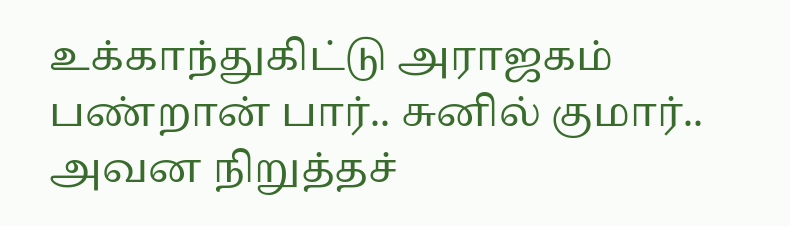உக்காந்துகிட்டு அராஜகம் பண்றான் பார்.. சுனில் குமார்.. அவன நிறுத்தச்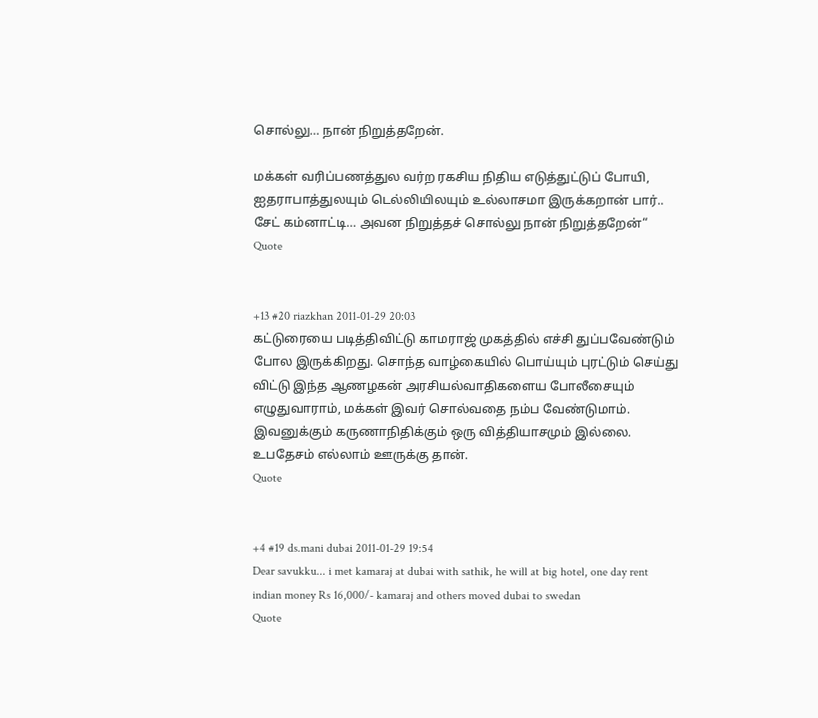சொல்லு… நான் நிறுத்தறேன்.

மக்கள் வரிப்பணத்துல வர்ற ரகசிய நிதிய எடுத்துட்டுப் போயி, ஐதராபாத்துலயும் டெல்லியிலயும் உல்லாசமா இருக்கறான் பார்.. சேட் கம்னாட்டி… அவன நிறுத்தச் சொல்லு நான் நிறுத்தறேன்“
Quote


+13 #20 riazkhan 2011-01-29 20:03
கட்டுரையை படித்திவிட்டு காமராஜ் முகத்தில் எச்சி துப்பவேண்டும் போல இருக்கிறது. சொந்த வாழ்கையில் பொய்யும் புரட்டும் செய்து விட்டு இந்த ஆணழகன் அரசியல்வாதிகளைய போலீசையும் எழுதுவாராம், மக்கள் இவர் சொல்வதை நம்ப வேண்டுமாம். இவனுக்கும் கருணாநிதிக்கும் ஒரு வித்தியாசமும் இல்லை. உபதேசம் எல்லாம் ஊருக்கு தான்.
Quote


+4 #19 ds.mani dubai 2011-01-29 19:54
Dear savukku... i met kamaraj at dubai with sathik, he will at big hotel, one day rent indian money Rs 16,000/- kamaraj and others moved dubai to swedan
Quote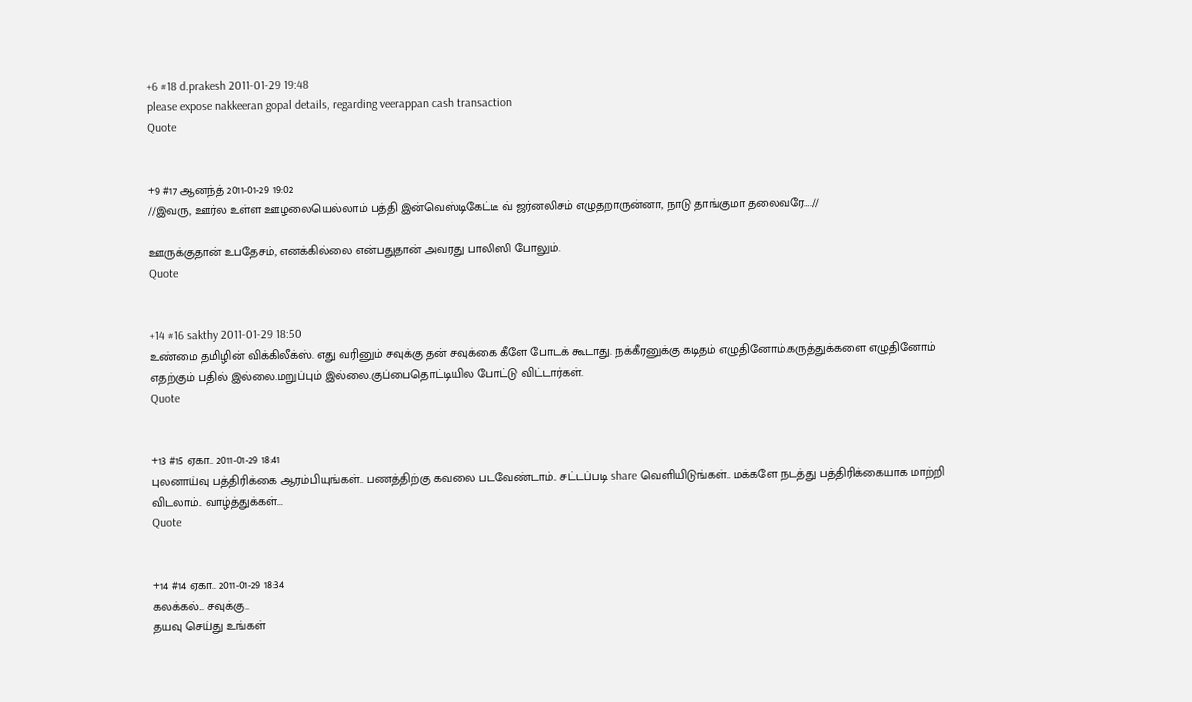+6 #18 d.prakesh 2011-01-29 19:48
please expose nakkeeran gopal details, regarding veerappan cash transaction
Quote


+9 #17 ஆனந்த் 2011-01-29 19:02
//இவரு, ஊர்ல உள்ள ஊழலையெல்லாம் பத்தி இன்வெஸ்டிகேட்டீ வ் ஜர்னலிசம் எழுதறாருன்னா, நாடு தாங்குமா தலைவரே….//

ஊருக்குதான் உபதேசம், எனக்கில்லை என்பதுதான் அவரது பாலிஸி போலும்.
Quote


+14 #16 sakthy 2011-01-29 18:50
உண்மை தமிழின் விக்கிலீக்ஸ். எது வரினும் சவுக்கு தன் சவுக்கை கீளே போடக் கூடாது. நக்கீரனுக்கு கடிதம் எழுதினோம்.கருத்துக்களை எழுதினோம் எதற்கும் பதில் இல்லை.மறுப்பும் இல்லை.குப்பைதொட்டியில போட்டு விட்டார்கள்.
Quote


+13 #15 ஏகா.. 2011-01-29 18:41
புலனாய்வு பத்திரிக்கை ஆரம்பியுங்கள்.. பணத்திற்கு கவலை படவேண்டாம்.. சட்டப்படி share வெளியிடுங்கள்.. மக்களே நடத்து பத்திரிக்கையாக மாற்றி விடலாம்.. வாழ்த்துக்கள்...
Quote


+14 #14 ஏகா.. 2011-01-29 18:34
கலக்கல்... சவுக்கு..
தயவு செய்து உங்கள்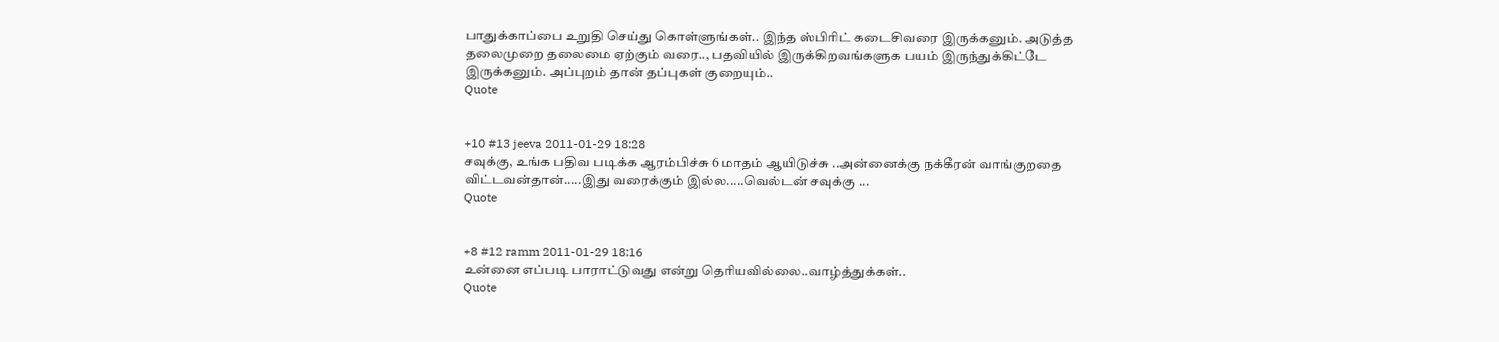பாதுக்காப்பை உறுதி செய்து கொள்ளுங்கள்.. இந்த ஸ்பிரிட் கடைசிவரை இருக்கனும். அடுத்த தலைமுறை தலைமை ஏற்கும் வரை.., பதவியில் இருக்கிறவங்களுக பயம் இருந்துக்கிட்டே இருக்கனும். அப்புறம் தான் தப்புகள் குறையும்..
Quote


+10 #13 jeeva 2011-01-29 18:28
சவுக்கு, உங்க பதிவ படிக்க ஆரம்பிச்சு 6 மாதம் ஆயிடுச்சு ..அன்னைக்கு நக்கீரன் வாங்குறதை விட்டவன்தான்.....இது வரைக்கும் இல்ல.....வெல்டன் சவுக்கு ...
Quote


+8 #12 ramm 2011-01-29 18:16
உன்னை எப்படி பாராட்டுவது என்று தெரியவில்லை..வாழ்த்துக்கள்..
Quote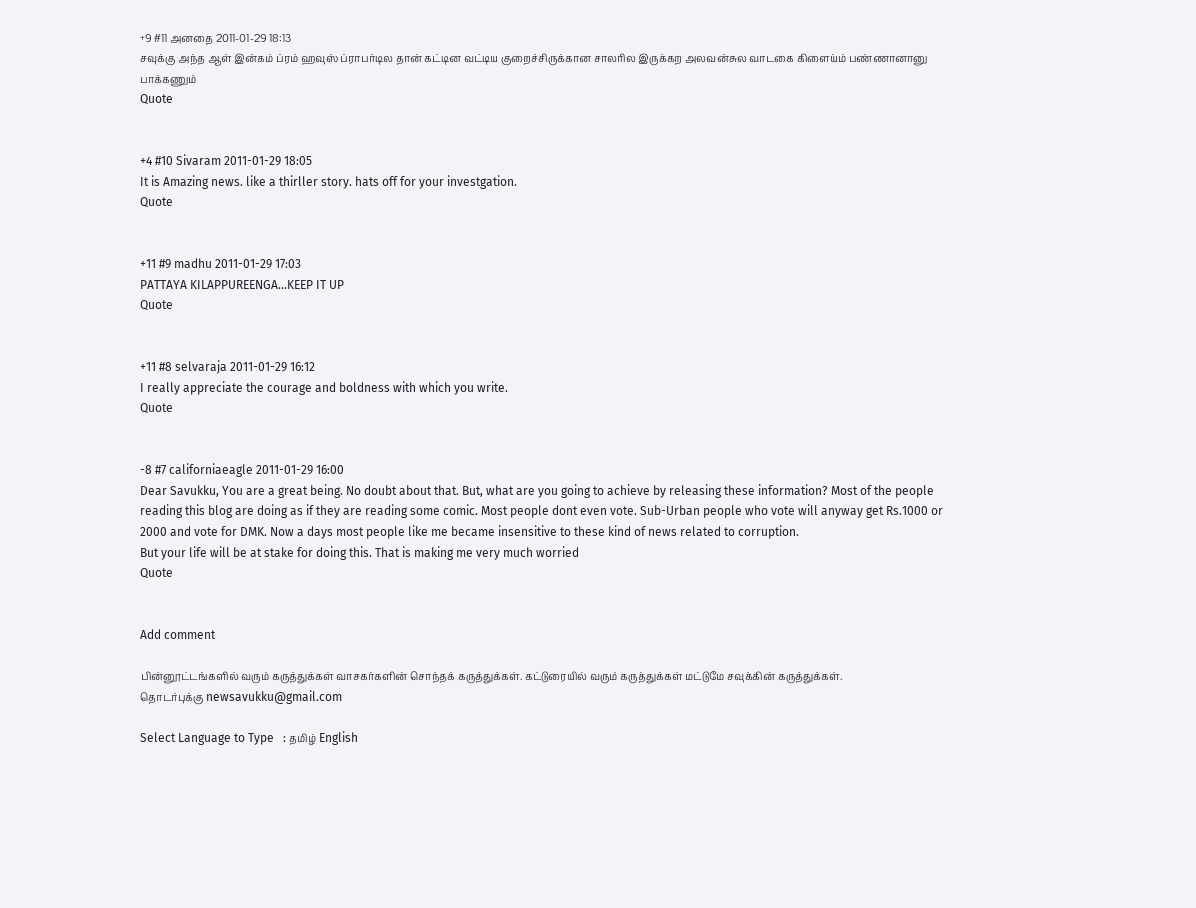+9 #11 அனதை 2011-01-29 18:13
சவுக்கு அந்த ஆள் இன்கம் ப்ரம் ஹவுஸ் ப்ராபர்டில தான் கட்டின வட்டிய குறைச்சிருக்கான சாலரில இருக்கற அலவன்சுல வாடகை கிளைய்ம் பண்ணானானு பாக்கணும்
Quote


+4 #10 Sivaram 2011-01-29 18:05
It is Amazing news. like a thirller story. hats off for your investgation.
Quote


+11 #9 madhu 2011-01-29 17:03
PATTAYA KILAPPUREENGA...KEEP IT UP
Quote


+11 #8 selvaraja 2011-01-29 16:12
I really appreciate the courage and boldness with which you write.
Quote


-8 #7 californiaeagle 2011-01-29 16:00
Dear Savukku, You are a great being. No doubt about that. But, what are you going to achieve by releasing these information? Most of the people reading this blog are doing as if they are reading some comic. Most people dont even vote. Sub-Urban people who vote will anyway get Rs.1000 or 2000 and vote for DMK. Now a days most people like me became insensitive to these kind of news related to corruption.
But your life will be at stake for doing this. That is making me very much worried
Quote


Add comment

பின்னூட்டங்களில் வரும் கருத்துக்கள் வாசகர்களின் சொந்தக் கருத்துக்கள். கட்டுரையில் வரும் கருத்துக்கள் மட்டுமே சவுக்கின் கருத்துக்கள்.
தொடர்புக்கு newsavukku@gmail.com

Select Language to Type   : தமிழ் English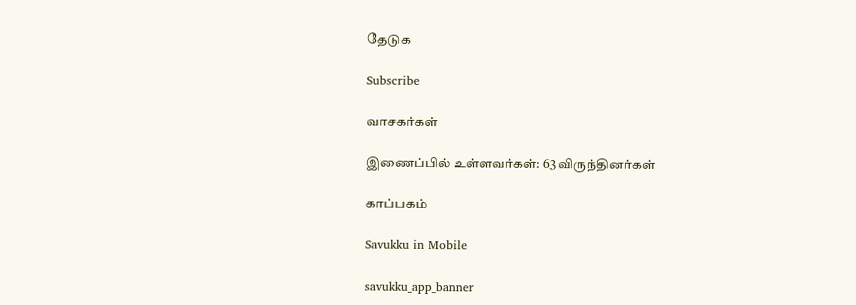தேடுக

Subscribe

வாசகர்கள்

இணைப்பில் உள்ளவர்கள்: 63 விருந்தினர்கள்

காப்பகம்

Savukku in Mobile

savukku_app_banner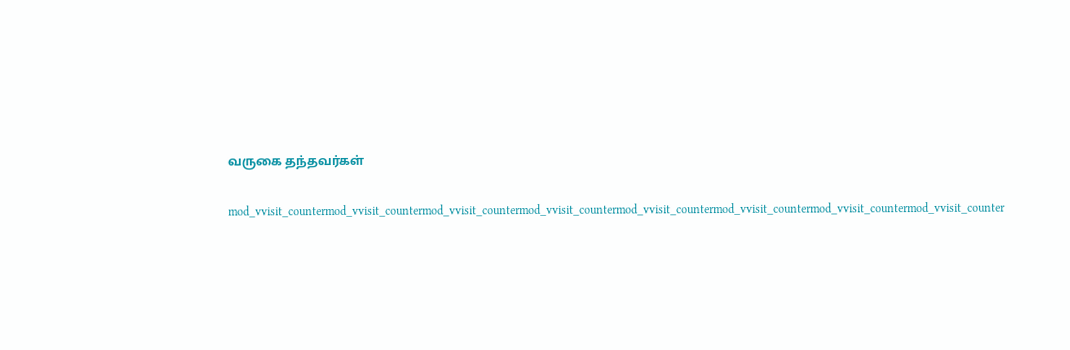வருகை தந்தவர்கள்

mod_vvisit_countermod_vvisit_countermod_vvisit_countermod_vvisit_countermod_vvisit_countermod_vvisit_countermod_vvisit_countermod_vvisit_counter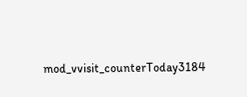mod_vvisit_counterToday3184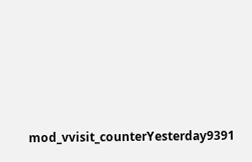mod_vvisit_counterYesterday9391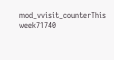mod_vvisit_counterThis week71740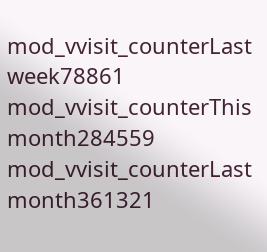mod_vvisit_counterLast week78861
mod_vvisit_counterThis month284559
mod_vvisit_counterLast month361321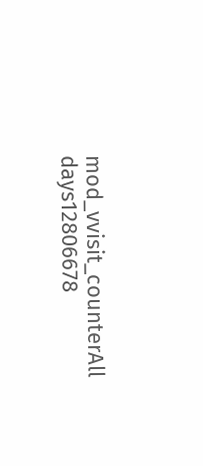mod_vvisit_counterAll days12806678